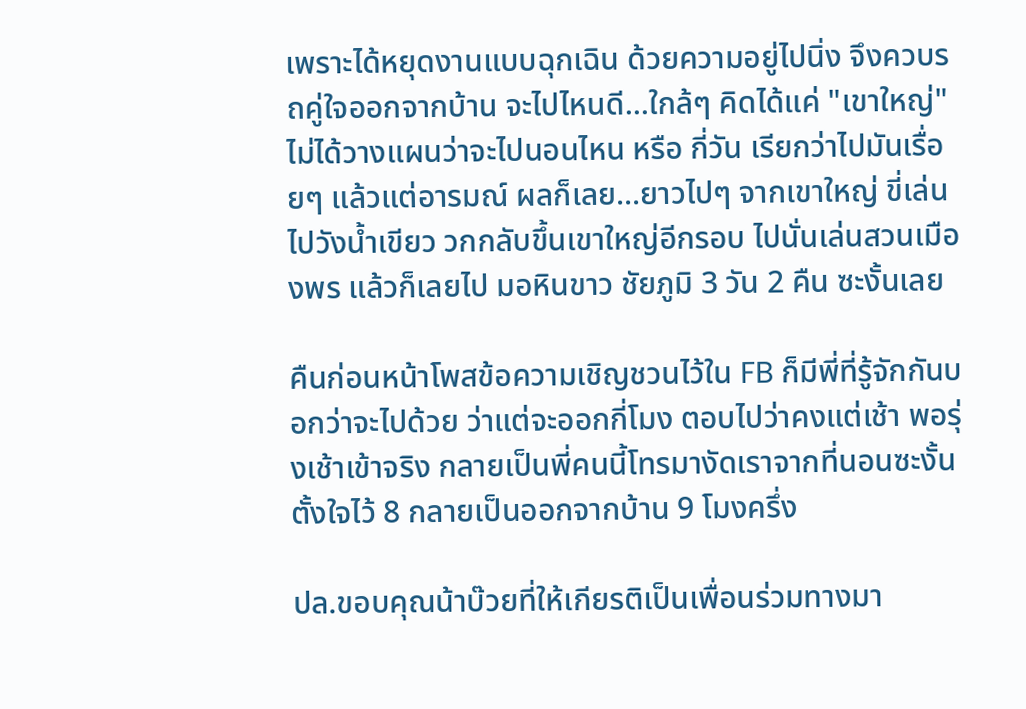เพราะได้หยุดงานแบบฉุกเฉิน ด้วยความอยู่ไปนิ่ง จึงควบรถคู่ใจออกจากบ้าน จะไปไหนดี...ใกล้ๆ คิดได้แค่ "เขาใหญ่" ไม่ได้วางแผนว่าจะไปนอนไหน หรือ กี่วัน เรียกว่าไปมันเรื่อยๆ แล้วแต่อารมณ์ ผลก็เลย...ยาวไปๆ จากเขาใหญ่ ขี่เล่นไปวังน้ำเขียว วกกลับขึ้นเขาใหญ่อีกรอบ ไปนั่นเล่นสวนเมืองพร แล้วก็เลยไป มอหินขาว ชัยภูมิ 3 วัน 2 คืน ซะงั้นเลย

คืนก่อนหน้าโพสข้อความเชิญชวนไว้ใน FB ก็มีพี่ที่รู้จักกันบอกว่าจะไปด้วย ว่าแต่จะออกกี่โมง ตอบไปว่าคงแต่เช้า พอรุ่งเช้าเข้าจริง กลายเป็นพี่คนนี้โทรมางัดเราจากที่นอนซะงั้น ตั้งใจไว้ 8 กลายเป็นออกจากบ้าน 9 โมงครึ่ง

ปล.ขอบคุณน้าบ๊วยที่ให้เกียรติเป็นเพื่อนร่วมทางมา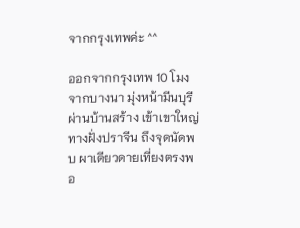จากกรุงเทพค่ะ ^^

ออกจากกรุงเทพ 10 โมง จากบางนา มุ่งหน้ามีนบุรี ผ่านบ้านสร้าง เข้าเขาใหญ่ทางฝั่งปราจีน ถึงจุดนัดพบ ผาเดียวดายเที่ยงตรงพอ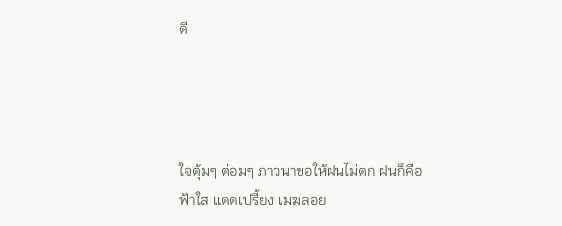ดี




ใจตุ้มๆ ต่อมๆ ภาวนาขอให้ฝนไม่ตก ฝนก็คือ ฟ้าใส แดดเปรี้ยง เมฆลอย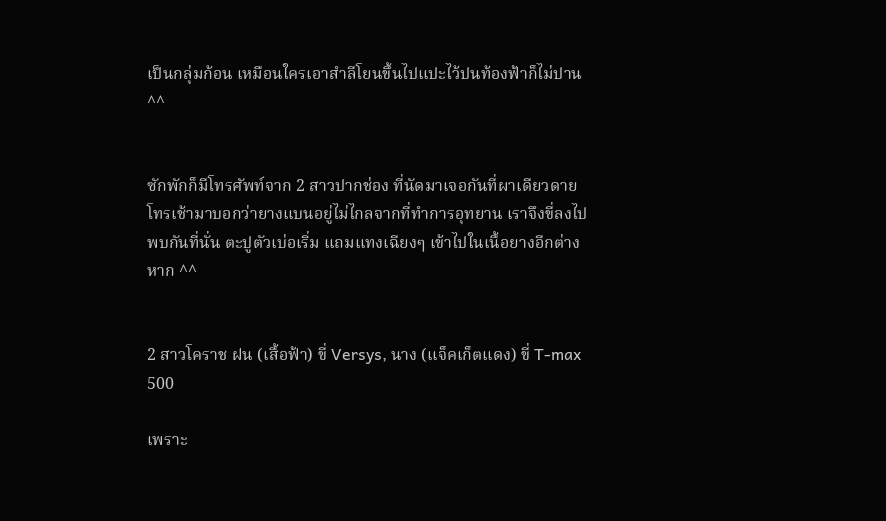เป็นกลุ่มก้อน เหมือนใครเอาสำลีโยนขึ้นไปแปะไว้ปนท้องฟ้าก็ไม่ปาน ^^


ซักพักก็มีโทรศัพท์จาก 2 สาวปากช่อง ที่นัดมาเจอกันที่ผาเดียวดาย โทรเช้ามาบอกว่ายางแบนอยู่ไม่ไกลจากที่ทำการอุทยาน เราจึงขี่ลงไปพบกันที่นั่น ตะปูตัวเบ่อเริ่ม แถมแทงเฉียงๆ เข้าไปในเนื้อยางอีกต่างหาก ^^


2 สาวโคราช ฝน (เสื้อฟ้า) ขี่ Versys, นาง (แจ็คเก็ตแดง) ขี่ T-max 500

เพราะ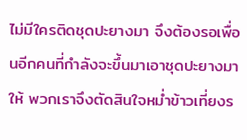ไม่มีใครติดชุดปะยางมา จึงต้องรอเพื่อนอีกคนที่กำลังจะขึ้นมาเอาชุดปะยางมาให้ พวกเราจึงตัดสินใจหม่ำข้าวเที่ยงร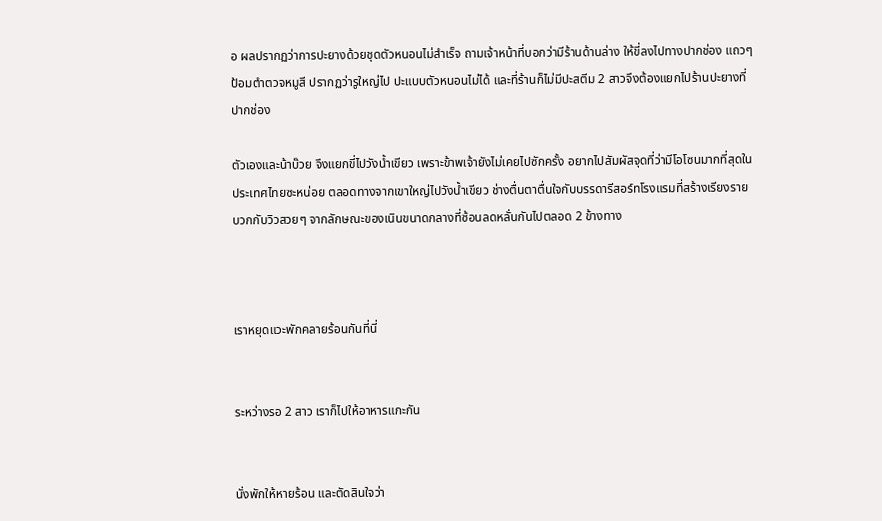อ ผลปรากฏว่าการปะยางด้วยชุดตัวหนอนไม่สำเร็จ ถามเจ้าหน้าที่บอกว่ามีร้านด้านล่าง ให้ขี่ลงไปทางปากช่อง แถวๆ ป้อมตำตวจหมูสี ปรากฏว่ารูใหญ่ไป ปะแบบตัวหนอนไม่ได้ และที่ร้านก็ไม่มีปะสตีม 2 สาวจึงต้องแยกไปร้านปะยางที่ปากช่อง

ตัวเองและน้าบ๊วย จึงแยกขี่ไปวังน้ำเขียว เพราะข้าพเจ้ายังไม่เคยไปซักครั้ง อยากไปสัมผัสจุดที่ว่ามีโอโซนมากที่สุดในประเทศไทยซะหน่อย ตลอดทางจากเขาใหญ่ไปวังน้ำเขียว ช่างตื่นตาตื่นใจกับบรรดารีสอร์ทโรงแรมที่สร้างเรียงราย บวกกับวิวสวยๆ จากลักษณะของเนินขนาดกลางที่ซ้อนลดหลั่นกันไปตลอด 2 ข้างทาง



เราหยุดแวะพักคลายร้อนกันที่นี่


ระหว่างรอ 2 สาว เราก็ไปให้อาหารแกะกัน


นั่งพักให้หายร้อน และตัดสินใจว่า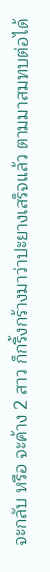จะกลับ หรือ จะค้าง 2 สาว ก็กริ้งกร้างมาว่าปะยางเสร็จแล้ว ตามมาสมทบต่อได้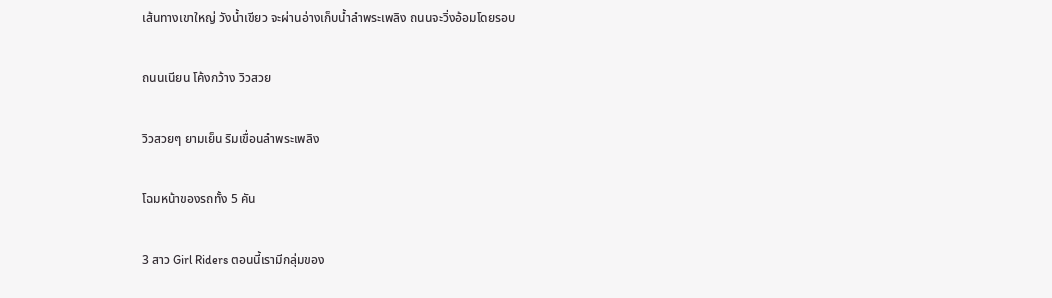เส้นทางเขาใหญ่ วังน้ำเขียว จะผ่านอ่างเก็บน้ำลำพระเพลิง ถนนจะวิ่งอ้อมโดยรอบ


ถนนเนียน โค้งกว้าง วิวสวย


วิวสวยๆ ยามเย็น ริมเขื่อนลำพระเพลิง


โฉมหน้าของรถทั้ง 5 คัน


3 สาว Girl Riders ตอนนี้เรามีกลุ่มของ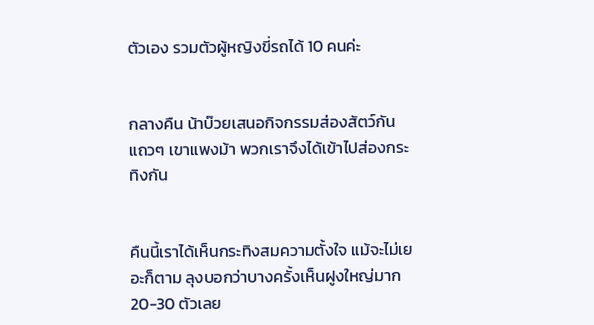ตัวเอง รวมตัวผู้หญิงขี่รถได้ 10 คนค่ะ


กลางคืน น้าบ๊วยเสนอกิจกรรมส่องสัตว์กัน แถวๆ เขาแพงม้า พวกเราจึงได้เข้าไปส่องกระทิงกัน


คืนนี้เราได้เห็นกระทิงสมความตั้งใจ แม้จะไม่เยอะก็ตาม ลุงบอกว่าบางครั้งเห็นฝูงใหญ่มาก 20-30 ตัวเลย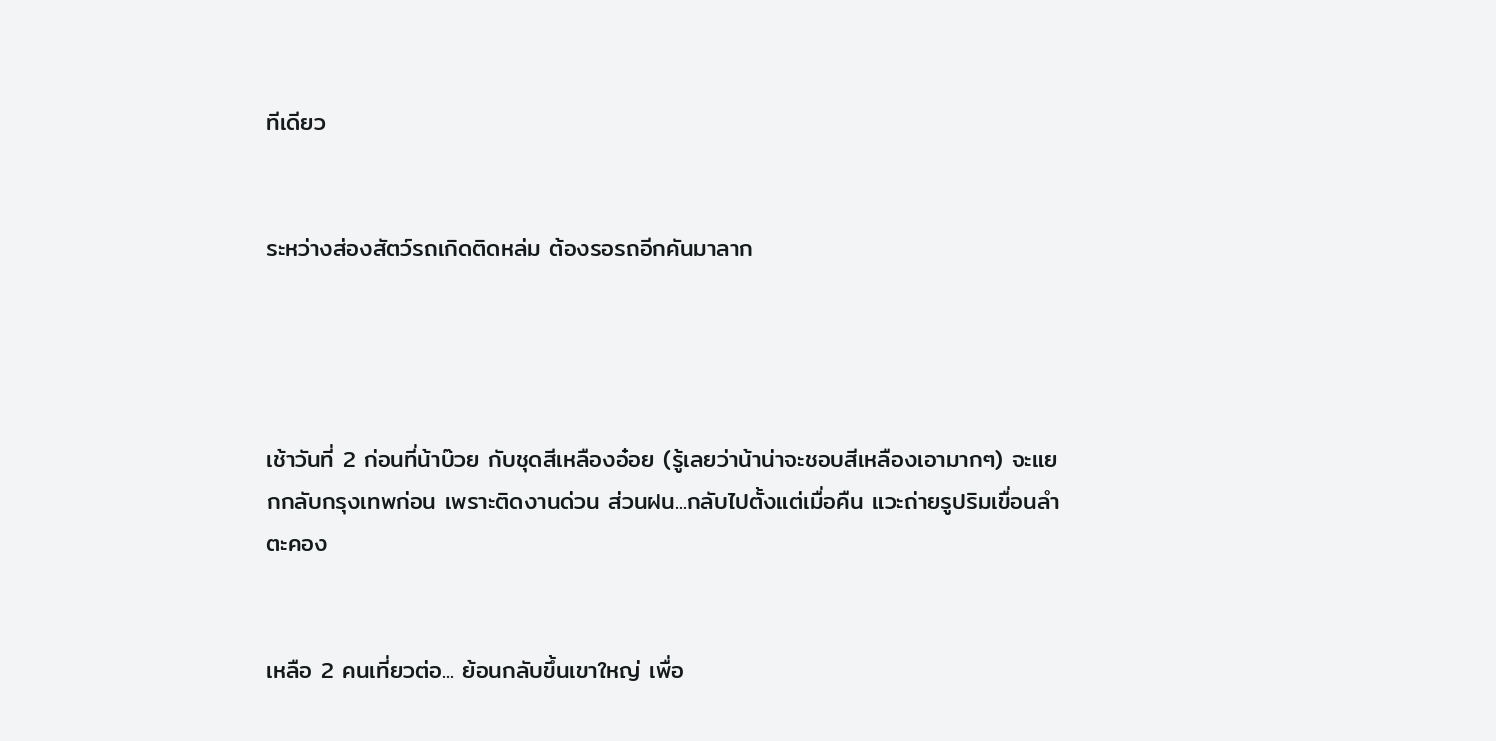ทีเดียว


ระหว่างส่องสัตว์รถเกิดติดหล่ม ต้องรอรถอีกคันมาลาก




เช้าวันที่ 2 ก่อนที่น้าบ๊วย กับชุดสีเหลืองอ๋อย (รู้เลยว่าน้าน่าจะชอบสีเหลืองเอามากๆ) จะแยกกลับกรุงเทพก่อน เพราะติดงานด่วน ส่วนฝน...กลับไปตั้งแต่เมื่อคืน แวะถ่ายรูปริมเขื่อนลำตะคอง


เหลือ 2 คนเที่ยวต่อ... ย้อนกลับขึ้นเขาใหญ่ เพื่อ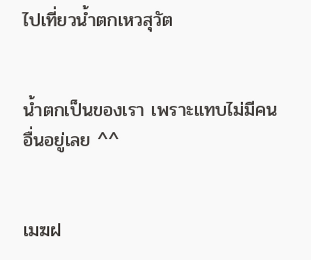ไปเที่ยวน้ำตกเหวสุวัต


น้ำตกเป็นของเรา เพราะแทบไม่มีคนอื่นอยู่เลย ^^


เมฆฝ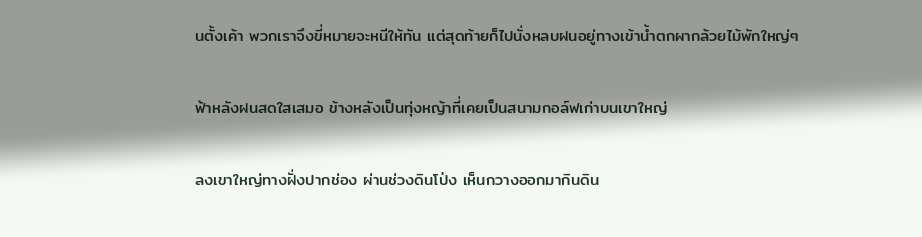นตั้งเค้า พวกเราจึงขี่หมายจะหนีให้ทัน แต่สุดท้ายก็ไปนั่งหลบฝนอยู่ทางเข้าน้ำตกผากล้วยไม้พักใหญ่ๆ


ฟ้าหลังฝนสดใสเสมอ ข้างหลังเป็นทุ่งหญ้าที่เคยเป็นสนามกอล์ฟเก่าบนเขาใหญ่


ลงเขาใหญ่ทางฝั่งปากช่อง ผ่านช่วงดินโป่ง เห็นกวางออกมากินดิน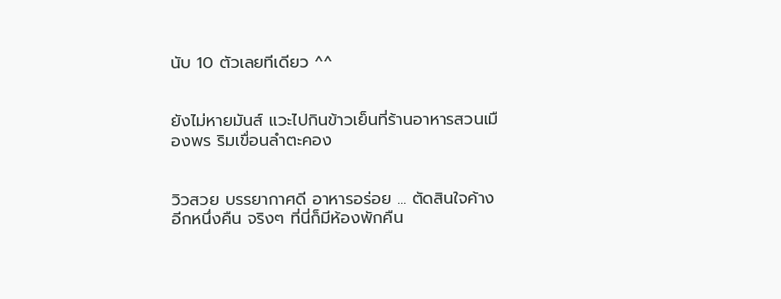นับ 10 ตัวเลยทีเดียว ^^


ยังไม่หายมันส์ แวะไปกินข้าวเย็นที่ร้านอาหารสวนเมืองพร ริมเขื่อนลำตะคอง


วิวสวย บรรยากาศดี อาหารอร่อย ... ตัดสินใจค้างอีกหนึ่งคืน จริงๆ ที่นี่ก็มีห้องพักคืน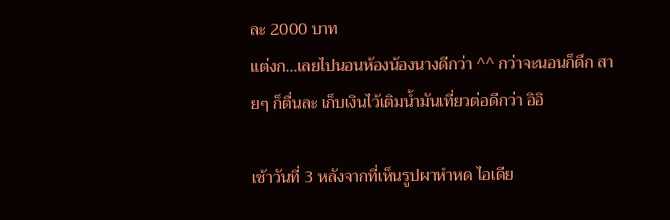ละ 2000 บาท
แต่งก...เลยไปนอนห้องน้องนางดีกว่า ^^ กว่าจะนอนก็ดึก สายๆ ก็ตื่นละ เก็บเงินไว้เติมน้ำมันเที่ยวต่อดีกว่า อิอิ

เช้าวันที่ 3 หลังจากที่เห็นรูปผาหำหด ไอเดีย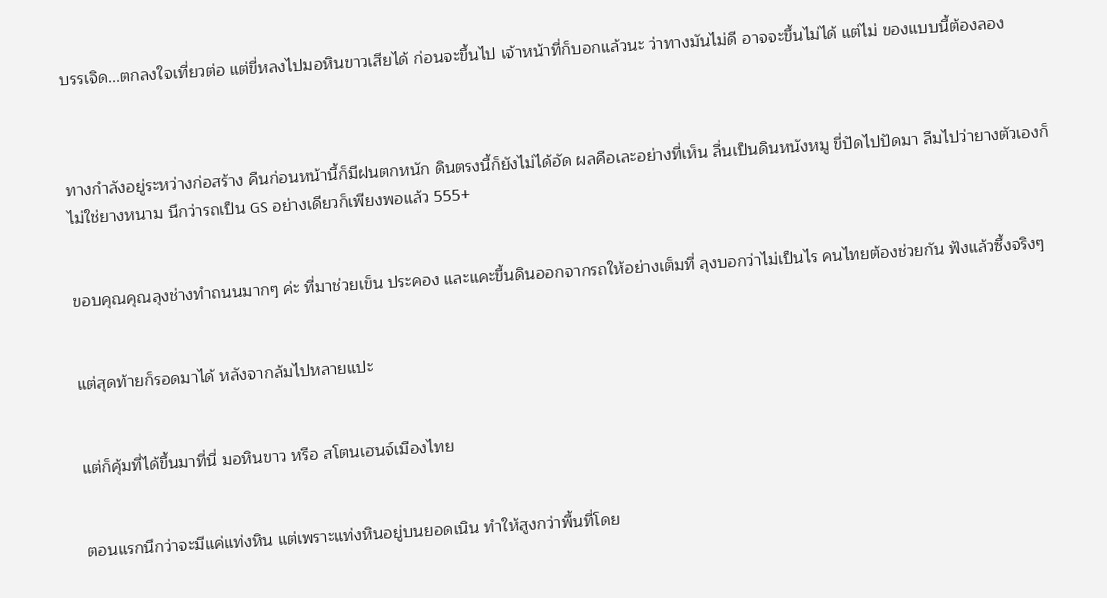บรรเจิด...ตกลงใจเที่ยวต่อ แต่ขี่หลงไปมอหินขาวเสียได้ ก่อนจะขึ้นไป เจ้าหน้าที่ก็บอกแล้วนะ ว่าทางมันไม่ดี อาจจะขึ้นไม่ได้ แต่ไม่ ของแบบนี้ต้องลอง



ทางกำลังอยู่ระหว่างก่อสร้าง คืนก่อนหน้านี้ก็มีฝนตกหนัก ดินตรงนี้ก็ยังไม่ได้อัด ผลคือเละอย่างที่เห็น ลื่นเป็นดินหนังหมู ขี่ปัดไปปัดมา ลืมไปว่ายางตัวเองก็ไม่ใช่ยางหนาม นึกว่ารถเป็น GS อย่างเดียวก็เพียงพอแล้ว 555+


ขอบคุณคุณลุงช่างทำถนนมากๆ ค่ะ ที่มาช่วยเข็น ประคอง และแคะขี้นดินออกจากรถให้อย่างเต็มที่ ลุงบอกว่าไม่เป็นไร คนไทยต้องช่วยกัน ฟังแล้วซึ้งจริงๆ


แต่สุดท้ายก็รอดมาได้ หลังจากล้มไปหลายแปะ


แต่ก็คุ้มที่ได้ขึ้นมาที่นี่ มอหินขาว หรือ สโตนเฮนจ์เมืองไทย


ตอนแรกนึกว่าจะมีแค่แท่งหิน แต่เพราะแท่งหินอยู่บนยอดเนิน ทำให้สูงกว่าพื้นที่โดย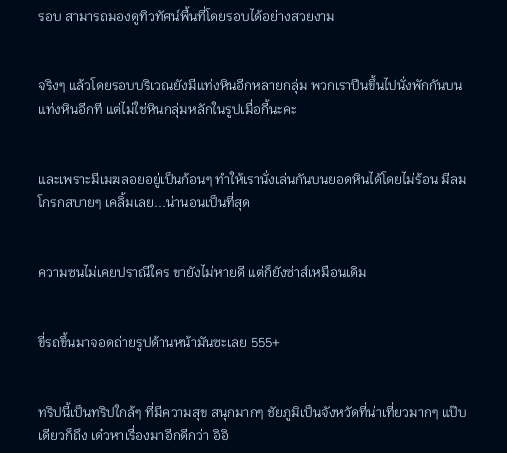รอบ สามารถมองดูทิวทัศน์พื้นที่โดยรอบได้อย่างสวยงาม


จริงๆ แล้วโดยรอบบริเวณยังมีแท่งหินอีกหลายกลุ่ม พวกเราปีนขึ้นไปนั่งพักกันบนแท่งหินอีกที แต่ไม่ใช่หินกลุ่มหลักในรูปเมื่อกี้นะคะ


และเพราะมีเมฆลอยอยู่เป็นก้อนๆ ทำให้เรานั่งเล่นกันบนยอดหินได้โดยไม่ร้อน มีลมโกรกสบายๆ เคลิ้มเลย...น่านอนเป็นที่สุด


ความซนไม่เคยปราณีใคร ขายังไม่หายดี แต่ก็ยังซ่าส์เหมือนเดิม


ขี่รถขึ้นมาจอดถ่ายรูปด้านหน้ามันซะเลย 555+


ทริปนี้เป็นทริปใกล้ๆ ที่มีความสุข สนุกมากๆ ชัยภูมิเป็นจังหวัดที่น่าเที่ยวมากๆ แป๊บเดียวก็ถึง เด๋วหาเรื่องมาอีกดีกว่า อิอิ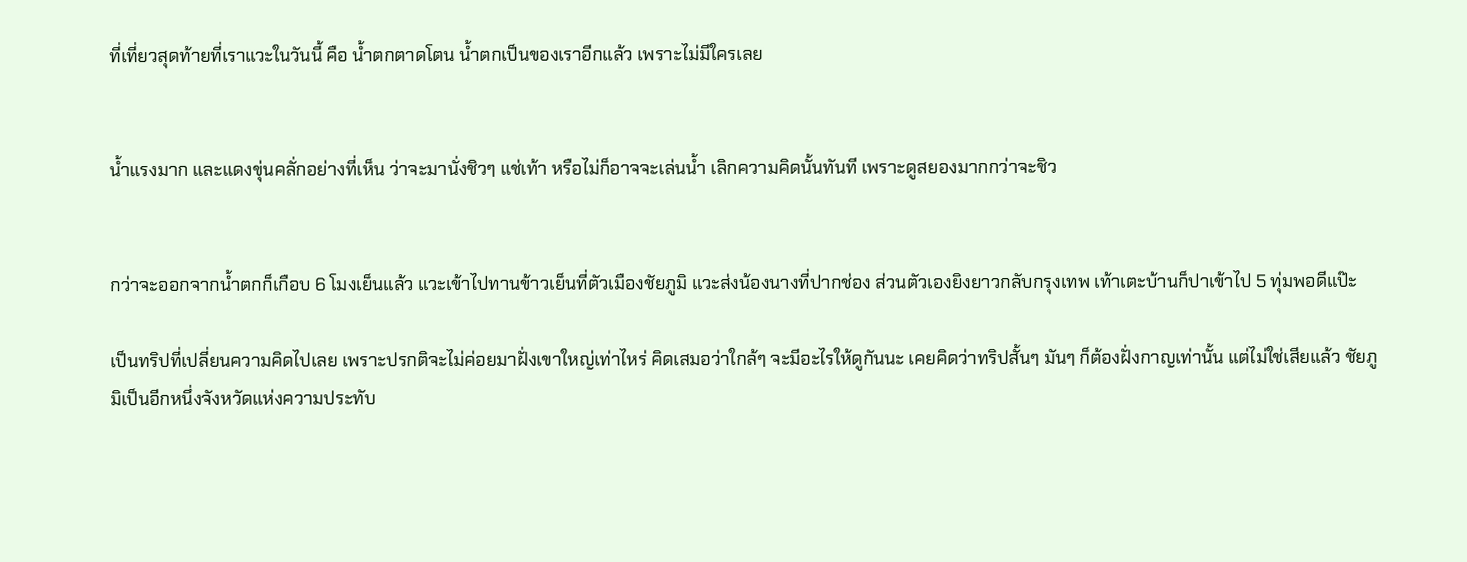ที่เที่ยวสุดท้ายที่เราแวะในวันนี้ คือ น้ำตกตาดโตน น้ำตกเป็นของเราอีกแล้ว เพราะไม่มีใครเลย


น้ำแรงมาก และแดงขุ่นคลั่กอย่างที่เห็น ว่าจะมานั่งชิวๆ แช่เท้า หรือไม่ก็อาจจะเล่นน้ำ เลิกความคิดนั้นทันที เพราะดูสยองมากกว่าจะชิว


กว่าจะออกจากน้ำตกก็เกือบ 6 โมงเย็นแล้ว แวะเข้าไปทานข้าวเย็นที่ตัวเมืองชัยภูมิ แวะส่งน้องนางที่ปากช่อง ส่วนตัวเองยิงยาวกลับกรุงเทพ เท้าเตะบ้านก็ปาเข้าไป 5 ทุ่มพอดีแป๊ะ

เป็นทริปที่เปลี่ยนความคิดไปเลย เพราะปรกติจะไม่ค่อยมาฝั่งเขาใหญ่เท่าไหร่ คิดเสมอว่าใกล้ๆ จะมีอะไรให้ดูกันนะ เคยคิดว่าทริปสั้นๆ มันๆ ก็ต้องฝั่งกาญเท่านั้น แต่ไม่ใช่เสียแล้ว ชัยภูมิเป็นอีกหนึ่งจังหวัดแห่งความประทับ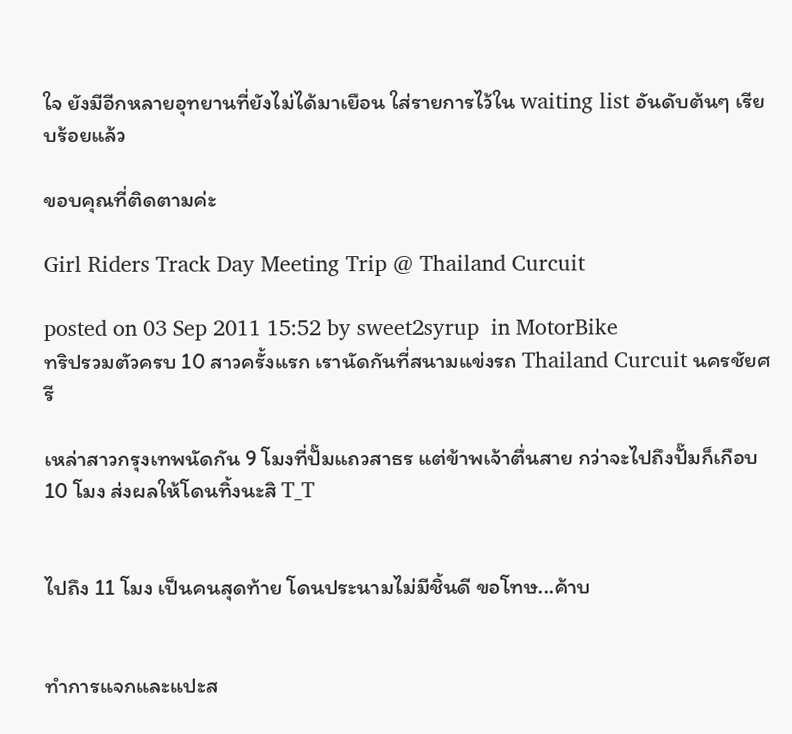ใจ ยังมีอีกหลายอุทยานที่ยังไม่ได้มาเยือน ใส่รายการไว้ใน waiting list อันดับต้นๆ เรียบร้อยแล้ว

ขอบคุณที่ติดตามค่ะ

Girl Riders Track Day Meeting Trip @ Thailand Curcuit

posted on 03 Sep 2011 15:52 by sweet2syrup  in MotorBike
ทริปรวมตัวครบ 10 สาวครั้งแรก เรานัดกันที่สนามแข่งรถ Thailand Curcuit นครชัยศรี

เหล่าสาวกรุงเทพนัดกัน 9 โมงที่ปั๊มแถวสาธร แต่ข้าพเจ้าตื่นสาย กว่าจะไปถึงปั๊มก็เกือบ 10 โมง ส่งผลให้โดนทิ้งนะสิ T_T


ไปถึง 11 โมง เป็นคนสุดท้าย โดนประนามไม่มีชิ้นดี ขอโทษ...ค้าบ


ทำการแจกและแปะส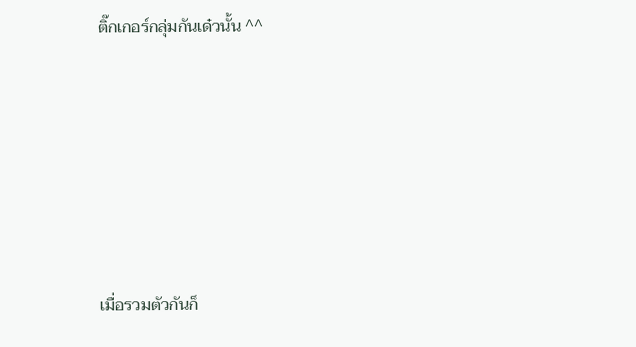ติ๊กเกอร์กลุ่มกันเด๋วนั้น ^^






เมื่อรวมตัวกันก็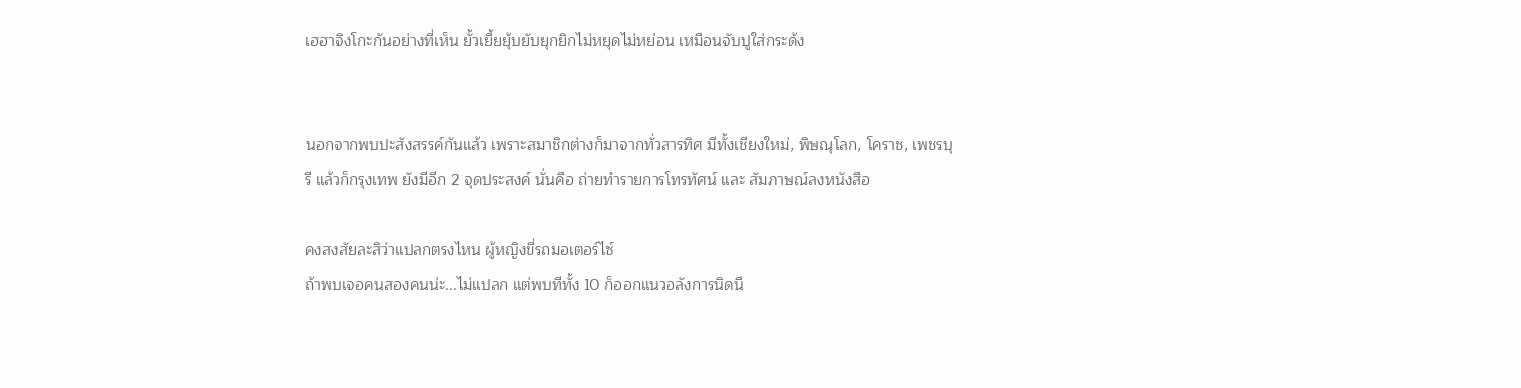เฮฮาจิงโกะกันอย่างที่เห็น ยั้วเยี้ยยุ้บยับยุกยิกไม่หยุดไม่หย่อน เหมือนจับปูใส่กระด้ง


นอกจากพบปะสังสรรค์กันแล้ว เพราะสมาชิกต่างก็มาจากทั่วสารทิศ มีทั้งเชียงใหม่, พิษณุโลก, โคราช, เพชรบุรี แล้วก็กรุงเทพ ยังมีอีก 2 จุดประสงค์ นั่นคือ ถ่ายทำรายการโทรทัศน์ และ สัมภาษณ์ลงหนังสือ

คงสงสัยละสิว่าแปลกตรงไหน ผู้หญิงขี่รถมอเตอร์ไซ์
ถ้าพบเจอคนสองคนน่ะ...ไม่แปลก แต่พบทีทั้ง 10 ก็ออกแนวอลังการนิดนึ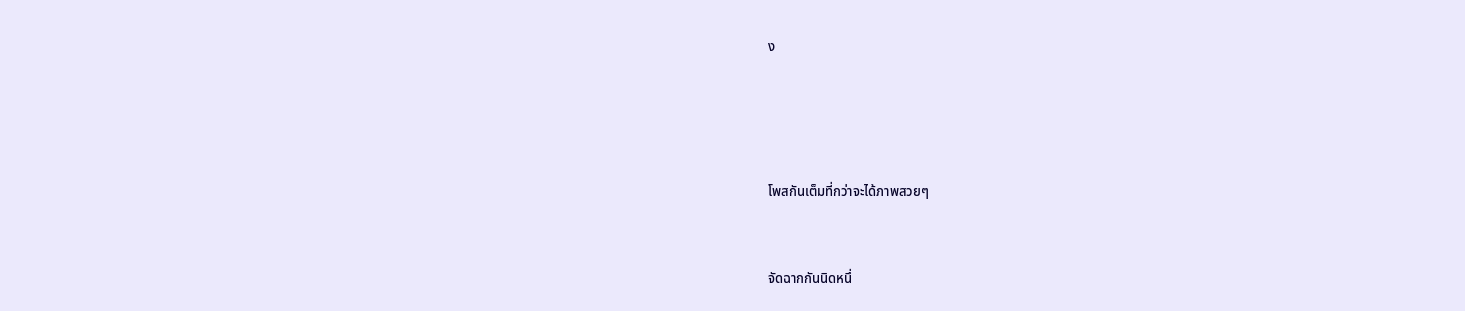ง




โพสกันเต็มที่กว่าจะได้ภาพสวยๆ


จัดฉากกันนิดหนึ่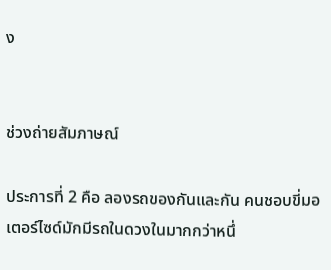ง


ช่วงถ่ายสัมภาษณ์

ประการที่ 2 คือ ลองรถของกันและกัน คนชอบขี่มอเตอร์ไซด์มักมีรถในดวงในมากกว่าหนึ่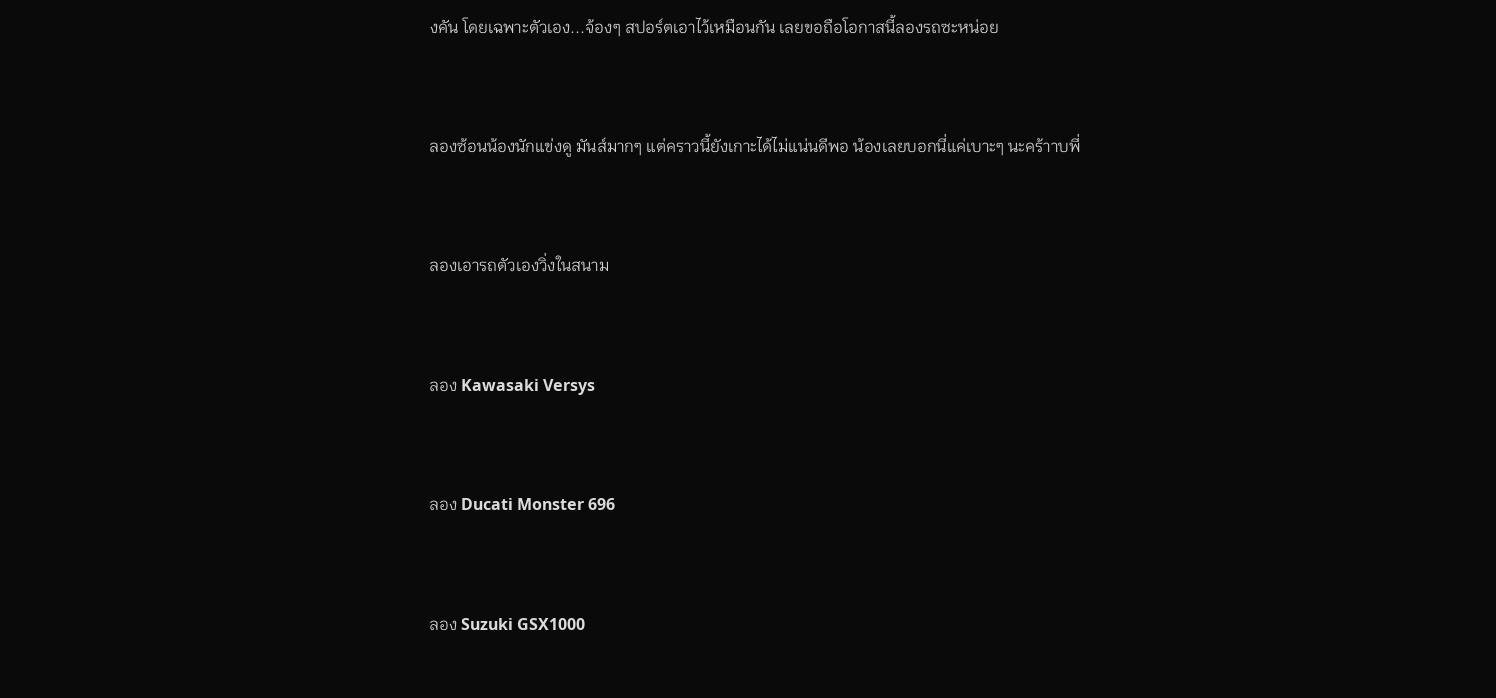งคัน โดยเฉพาะตัวเอง...จ้องๆ สปอร์ตเอาไว้เหมือนกัน เลยขอถือโอกาสนี้ลองรถซะหน่อย


ลองซ้อนน้องนักแข่งดู มันส์มากๆ แต่คราวนี้ยังเกาะได้ไม่แน่นดีพอ น้องเลยบอกนี่แค่เบาะๆ นะคร้าาบพี่


ลองเอารถตัวเองวิ่งในสนาม


ลอง Kawasaki Versys


ลอง Ducati Monster 696


ลอง Suzuki GSX1000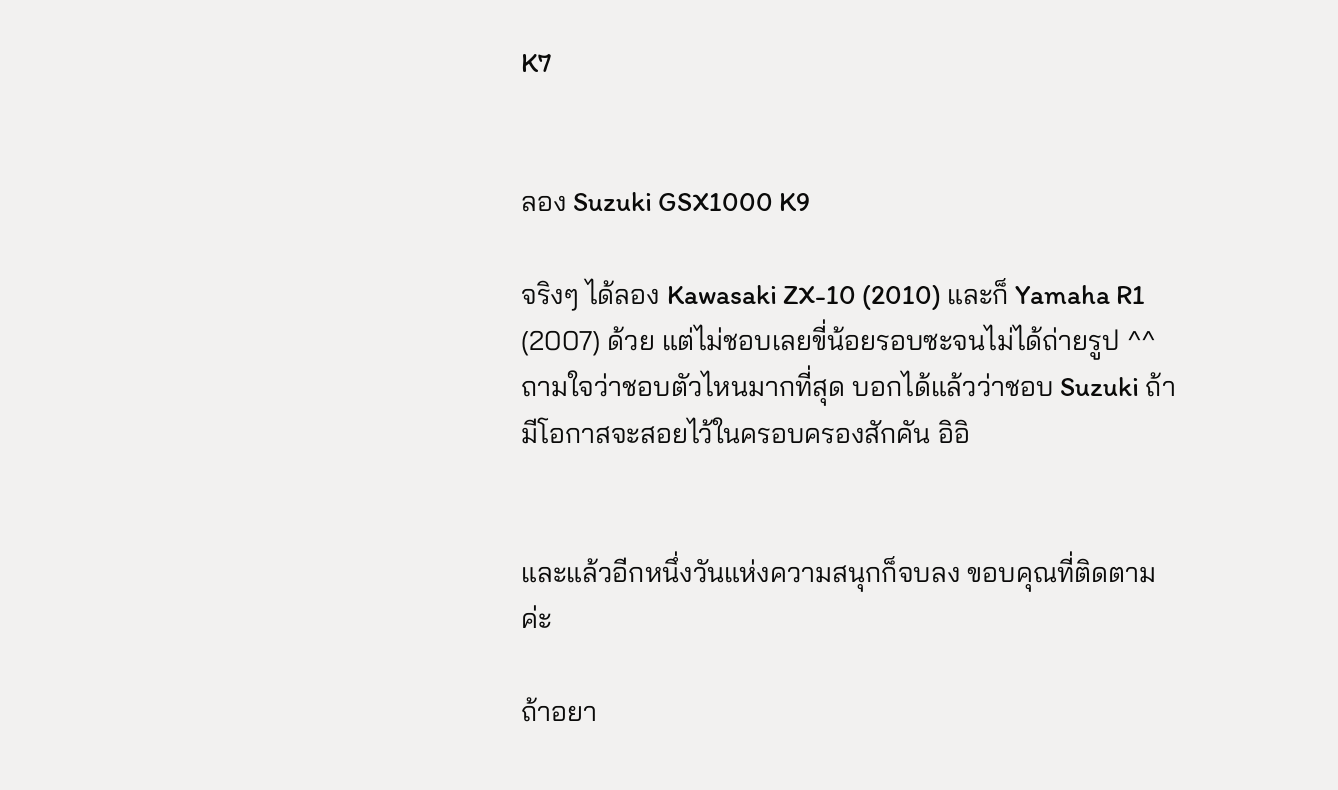K7


ลอง Suzuki GSX1000 K9

จริงๆ ได้ลอง Kawasaki ZX-10 (2010) และก็ Yamaha R1 (2007) ด้วย แต่ไม่ชอบเลยขี่น้อยรอบซะจนไม่ได้ถ่ายรูป ^^ ถามใจว่าชอบตัวไหนมากที่สุด บอกได้แล้วว่าชอบ Suzuki ถ้ามีโอกาสจะสอยไว้ในครอบครองสักคัน อิอิ


และแล้วอีกหนึ่งวันแห่งความสนุกก็จบลง ขอบคุณที่ติดตามค่ะ

ถ้าอยา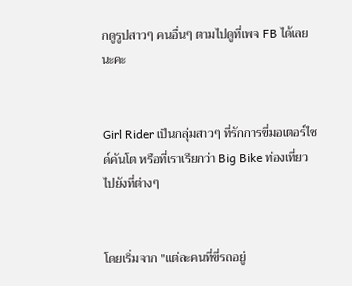กดูรูปสาวๆ คนอื่นๆ ตามไปดูที่เพจ FB ได้เลยนะคะ


Girl Rider เป็นกลุ่มสาวๆ ที่รักการขี่มอเตอร์ไซด์คันโต หรือที่เราเรียกว่า Big Bike ท่องเที่ยวไปยังที่ต่างๆ


โดยเริ่มจาก "แต่ละคนที่ขี่รถอยู่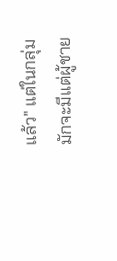แล้ว" แต่ในกลุ่มมักจะมีแต่ผู้ชาย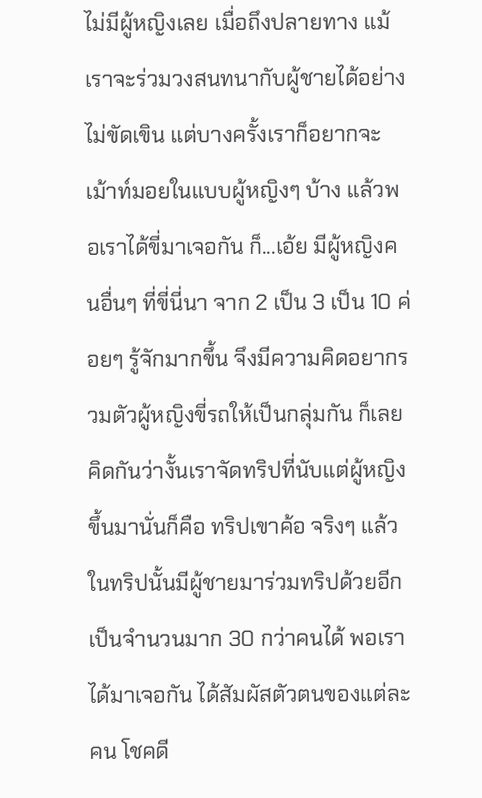ไม่มีผู้หญิงเลย เมื่อถึงปลายทาง แม้เราจะร่วมวงสนทนากับผู้ชายได้อย่างไม่ขัดเขิน แต่บางครั้งเราก็อยากจะเม้าท์มอยในแบบผู้หญิงๆ บ้าง แล้วพอเราได้ขี่มาเจอกัน ก็...เอ้ย มีผู้หญิงคนอื่นๆ ที่ขี่นี่นา จาก 2 เป็น 3 เป็น 10 ค่อยๆ รู้จักมากขึ้น จึงมีความคิดอยากรวมตัวผู้หญิงขี่รถให้เป็นกลุ่มกัน ก็เลยคิดกันว่างั้นเราจัดทริปที่นับแต่ผู้หญิงขึ้นมานั่นก็คือ ทริปเขาค้อ จริงๆ แล้วในทริปนั้นมีผู้ชายมาร่วมทริปด้วยอีกเป็นจำนวนมาก 30 กว่าคนได้ พอเราได้มาเจอกัน ได้สัมผัสตัวตนของแต่ละคน โชคดี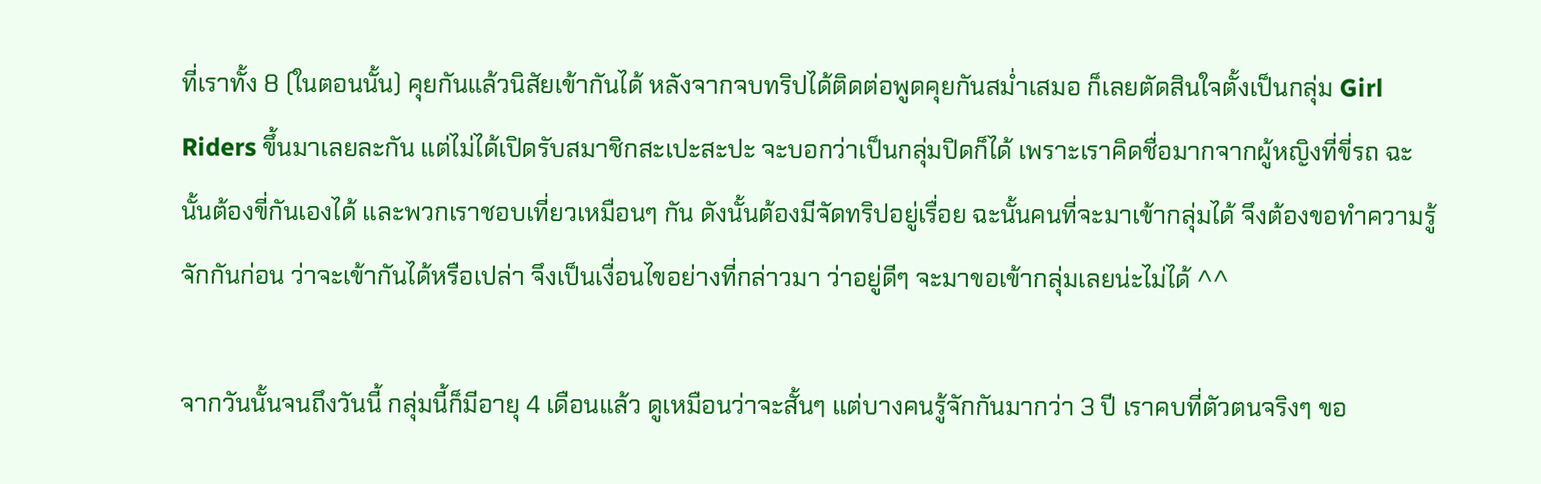ที่เราทั้ง 8 (ในตอนนั้น) คุยกันแล้วนิสัยเข้ากันได้ หลังจากจบทริปได้ติดต่อพูดคุยกันสม่ำเสมอ ก็เลยตัดสินใจตั้งเป็นกลุ่ม Girl Riders ขึ้นมาเลยละกัน แต่ไม่ได้เปิดรับสมาชิกสะเปะสะปะ จะบอกว่าเป็นกลุ่มปิดก็ได้ เพราะเราคิดชื่อมากจากผู้หญิงที่ขี่รถ ฉะนั้นต้องขี่กันเองได้ และพวกเราชอบเที่ยวเหมือนๆ กัน ดังนั้นต้องมีจัดทริปอยู่เรื่อย ฉะนั้นคนที่จะมาเข้ากลุ่มได้ จึงต้องขอทำความรู้จักกันก่อน ว่าจะเข้ากันได้หรือเปล่า จึงเป็นเงื่อนไขอย่างที่กล่าวมา ว่าอยู่ดีๆ จะมาขอเข้ากลุ่มเลยน่ะไม่ได้ ^^

จากวันนั้นจนถึงวันนี้ กลุ่มนี้ก็มีอายุ 4 เดือนแล้ว ดูเหมือนว่าจะสั้นๆ แต่บางคนรู้จักกันมากว่า 3 ปี เราคบที่ตัวตนจริงๆ ขอ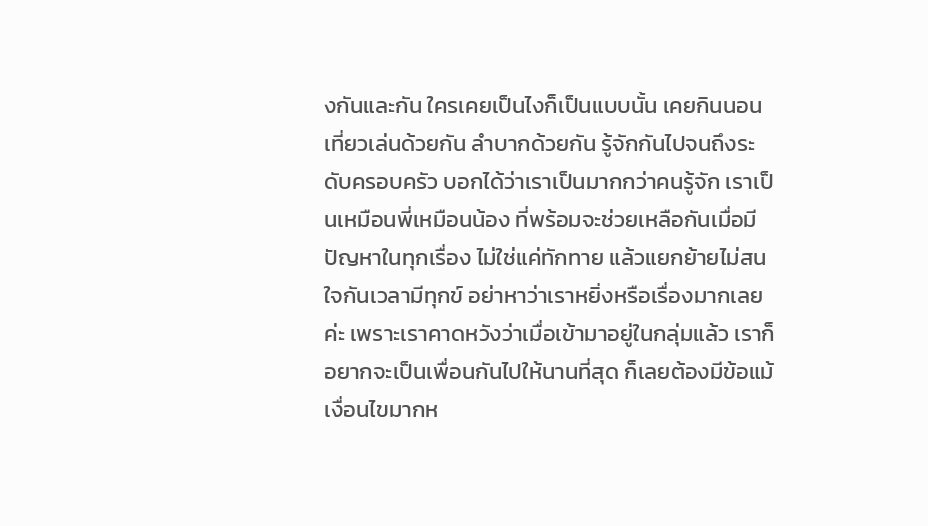งกันและกัน ใครเคยเป็นไงก็เป็นแบบนั้น เคยกินนอนเที่ยวเล่นด้วยกัน ลำบากด้วยกัน รู้จักกันไปจนถึงระดับครอบครัว บอกได้ว่าเราเป็นมากกว่าคนรู้จัก เราเป็นเหมือนพี่เหมือนน้อง ที่พร้อมจะช่วยเหลือกันเมื่อมีปัญหาในทุกเรื่อง ไม่ใช่แค่ทักทาย แล้วแยกย้ายไม่สนใจกันเวลามีทุกข์ อย่าหาว่าเราหยิ่งหรือเรื่องมากเลยค่ะ เพราะเราคาดหวังว่าเมื่อเข้ามาอยู่ในกลุ่มแล้ว เราก็อยากจะเป็นเพื่อนกันไปให้นานที่สุด ก็เลยต้องมีข้อแม้เงื่อนไขมากห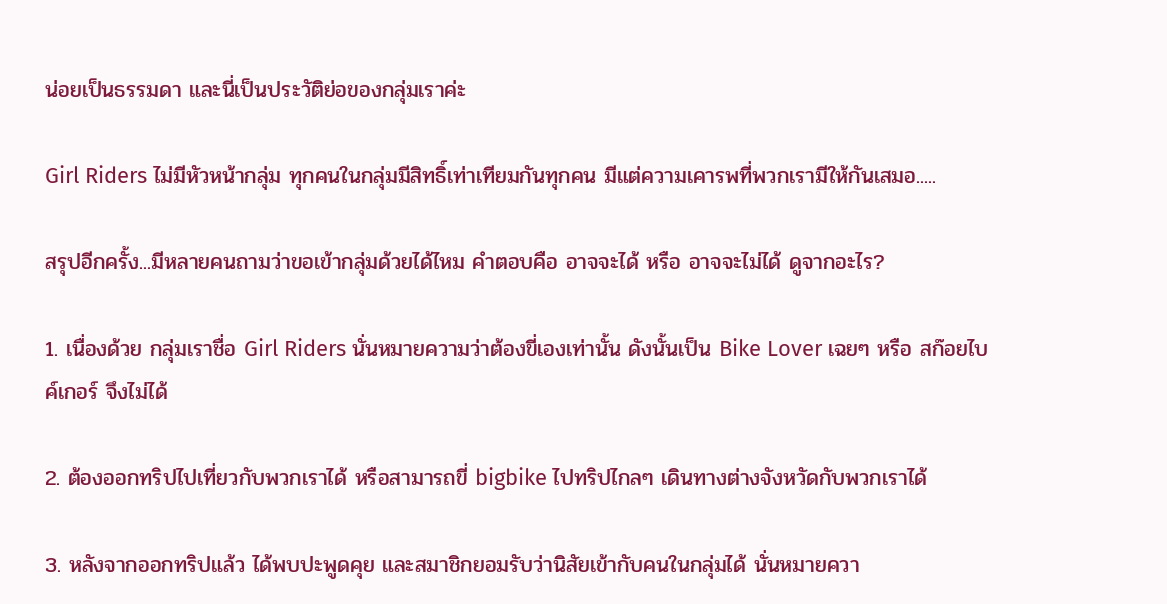น่อยเป็นธรรมดา และนี่เป็นประวัติย่อของกลุ่มเราค่ะ

Girl Riders ไม่มีหัวหน้ากลุ่ม ทุกคนในกลุ่มมีสิทธิ์เท่าเทียมกันทุกคน มีแต่ความเคารพที่พวกเรามีให้กันเสมอ.....

สรุปอีกครั้ง...มีหลายคนถามว่าขอเข้ากลุ่มด้วยได้ไหม คำตอบคือ อาจจะได้ หรือ อาจจะไม่ได้ ดูจากอะไร?

1. เนื่องด้วย กลุ่มเราชื่อ Girl Riders นั่นหมายความว่าต้องขี่เองเท่านั้น ดังนั้นเป็น Bike Lover เฉยๆ หรือ สก๊อยไบค์เกอร์ จึงไม่ได้

2. ต้องออกทริปไปเที่ยวกับพวกเราได้ หรือสามารถขี่ bigbike ไปทริปไกลๆ เดินทางต่างจังหวัดกับพวกเราได้

3. หลังจากออกทริปแล้ว ได้พบปะพูดคุย และสมาชิกยอมรับว่านิสัยเข้ากับคนในกลุ่มได้ นั่นหมายควา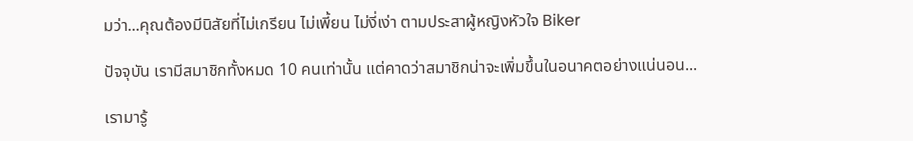มว่า...คุณต้องมีนิสัยที่ไม่เกรียน ไม่เพี้ยน ไม่งี่เง่า ตามประสาผู้หญิงหัวใจ Biker

ปัจจุบัน เรามีสมาชิกทั้งหมด 10 คนเท่านั้น แต่คาดว่าสมาชิกน่าจะเพิ่มขึ้นในอนาคตอย่างแน่นอน...

เรามารู้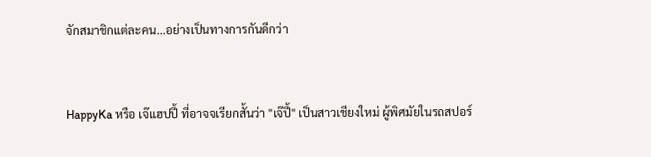จักสมาชิกแต่ละคน...อย่างเป็นทางการกันดีกว่า


HappyKa หรือ เจ๊แฮปปี้ ที่อาจจเรียกสั้นว่า "เจ๊ปี้" เป็นสาวเชียงใหม่ ผู้พิศมัยในรถสปอร์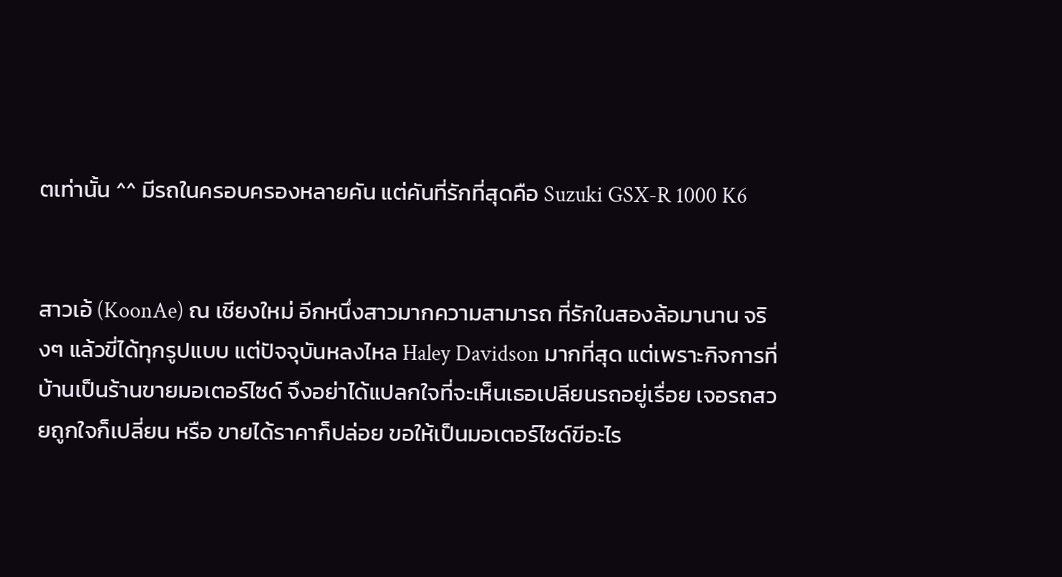ตเท่านั้น ^^ มีรถในครอบครองหลายคัน แต่คันที่รักที่สุดคือ Suzuki GSX-R 1000 K6


สาวเอ้ (KoonAe) ณ เชียงใหม่ อีกหนึ่งสาวมากความสามารถ ที่รักในสองล้อมานาน จริงๆ แล้วขี่ได้ทุกรูปแบบ แต่ปัจจุบันหลงไหล Haley Davidson มากที่สุด แต่เพราะกิจการที่บ้านเป็นร้านขายมอเตอร์ไซด์ จึงอย่าได้แปลกใจที่จะเห็นเธอเปลียนรถอยู่เรื่อย เจอรถสวยถูกใจก็เปลี่ยน หรือ ขายได้ราคาก็ปล่อย ขอให้เป็นมอเตอร์ไซด์ขีอะไร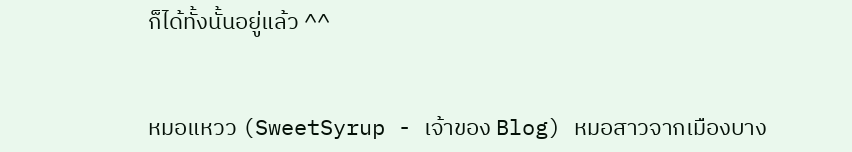ก็ได้ทั้งนั้นอยู่แล้ว ^^


หมอแหวว (SweetSyrup - เจ้าของ Blog) หมอสาวจากเมืองบาง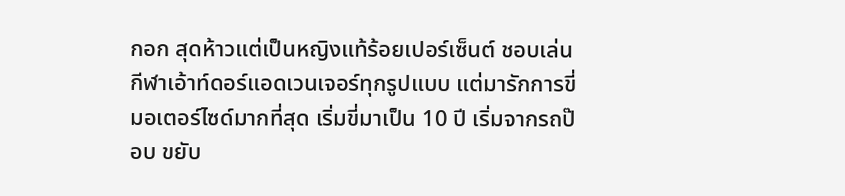กอก สุดห้าวแต่เป็นหญิงแท้ร้อยเปอร์เซ็นต์ ชอบเล่นกีฬาเอ้าท์ดอร์แอดเวนเจอร์ทุกรูปแบบ แต่มารักการขี่มอเตอร์ไซด์มากที่สุด เริ่มขี่มาเป็น 10 ปี เริ่มจากรถป๊อบ ขยับ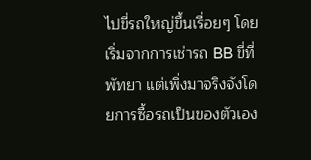ไปขี่รถใหญ่ขึ้นเรื่อยๆ โดยเริ่มจากการเช่ารถ BB ขี่ที่พัทยา แต่เพิ่งมาจริงจังโดยการซื้อรถเป็นของตัวเอง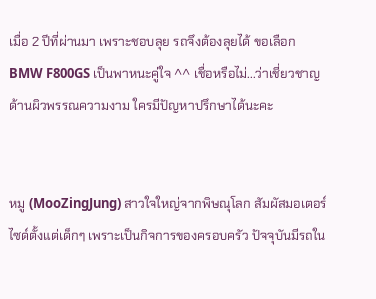เมื่อ 2 ปีที่ผ่านมา เพราะชอบลุย รถจึงต้องลุยได้ ขอเลือก BMW F800GS เป็นพาหนะคู่ใจ ^^ เชื่อหรือไม่...ว่าเชี่ยวชาญด้านผิวพรรณความงาม ใครมีปัญหาปรึกษาได้นะคะ


หมู (MooZingJung) สาวใจใหญ่จากพิษณุโลก สัมผัสมอเตอร์ไซด์ตั้งแต่เด็กๆ เพราะเป็นกิจการของครอบครัว ปัจจุบันมีรถใน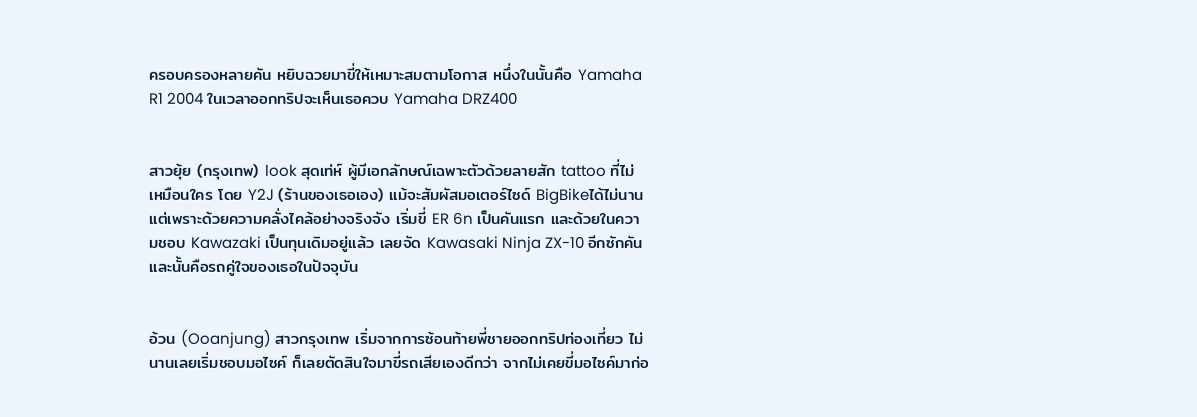ครอบครองหลายคัน หยิบฉวยมาขี่ให้เหมาะสมตามโอกาส หนึ่งในนั้นคือ Yamaha R1 2004 ในเวลาออกทริปจะเห็นเธอควบ Yamaha DRZ400


สาวยุ้ย (กรุงเทพ) look สุดเท่ห์ ผู้มีเอกลักษณ์เฉพาะตัวด้วยลายสัก tattoo ที่ไม่เหมือนใคร โดย Y2J (ร้านของเธอเอง) แม้จะสัมผัสมอเตอร์ไซด์ BigBikeได้ไม่นาน แต่เพราะด้วยความคลั่งไคล้อย่างจริงจัง เริ่มขี่ ER 6n เป็นคันแรก และด้วยในความชอบ Kawazaki เป็นทุนเดิมอยู่แล้ว เลยจัด Kawasaki Ninja ZX-10 อีกซักคันและนั้นคือรถคู่ใจของเธอในปัจจุบัน


อ้วน (Ooanjung) สาวกรุงเทพ เริ่มจากการซ้อนท้ายพี่ชายออกทริปท่องเที่ยว ไม่นานเลยเริ่มชอบมอไซค์ ก็เลยตัดสินใจมาขี่รถเสียเองดีกว่า จากไม่เคยขี่มอไซค์มาก่อ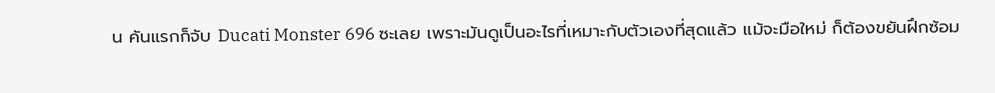น คันแรกก็จับ Ducati Monster 696 ซะเลย เพราะมันดูเป็นอะไรที่เหมาะกับตัวเองที่สุดแล้ว แม้จะมือใหม่ ก็ต้องขยันฝึกซ้อม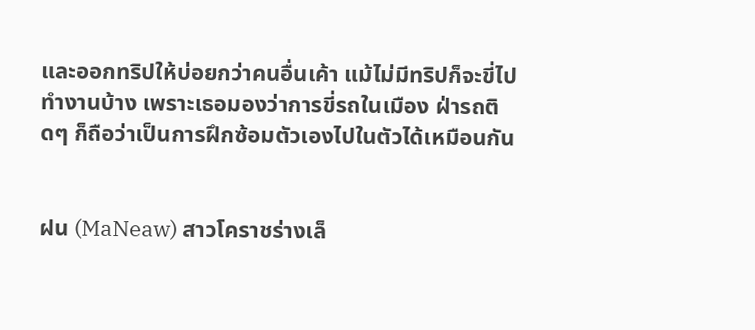และออกทริปให้บ่อยกว่าคนอื่นเค้า แม้ไม่มีทริปก็จะขี่ไปทำงานบ้าง เพราะเธอมองว่าการขี่รถในเมือง ฝ่ารถติดๆ ก็ถือว่าเป็นการฝึกซ้อมตัวเองไปในตัวได้เหมือนกัน


ฝน (MaNeaw) สาวโคราชร่างเล็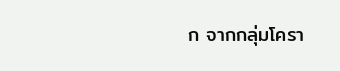ก จากกลุ่มโครา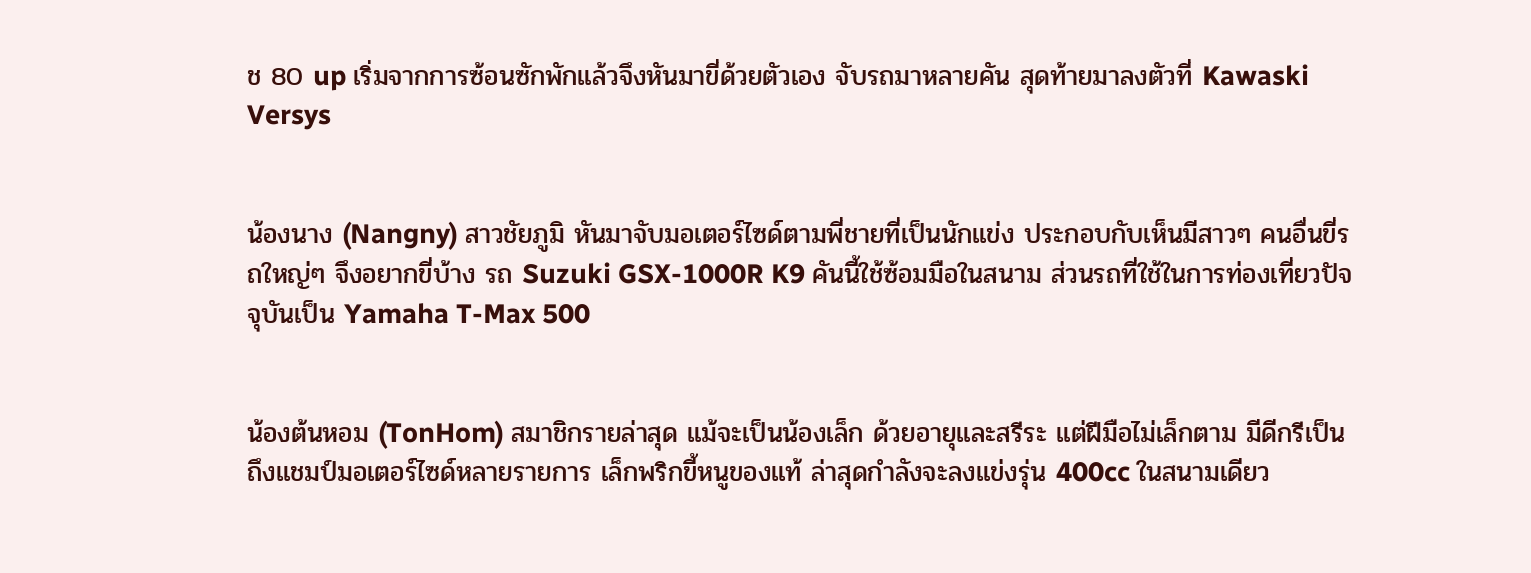ช 80 up เริ่มจากการซ้อนซักพักแล้วจึงหันมาขี่ด้วยตัวเอง จับรถมาหลายคัน สุดท้ายมาลงตัวที่ Kawaski Versys


น้องนาง (Nangny) สาวชัยภูมิ หันมาจับมอเตอร์ไซด์ตามพี่ชายที่เป็นนักแข่ง ประกอบกับเห็นมีสาวๆ คนอื่นขี่รถใหญ่ๆ จึงอยากขี่บ้าง รถ Suzuki GSX-1000R K9 คันนี้ใช้ซ้อมมือในสนาม ส่วนรถที่ใช้ในการท่องเที่ยวปัจจุบันเป็น Yamaha T-Max 500


น้องต้นหอม (TonHom) สมาชิกรายล่าสุด แม้จะเป็นน้องเล็ก ด้วยอายุและสรีระ แต่ฝีมือไม่เล็กตาม มีดีกรีเป็นถึงแชมป์มอเตอร์ไซด์หลายรายการ เล็กพริกขี้หนูของแท้ ล่าสุดกำลังจะลงแข่งรุ่น 400cc ในสนามเดียว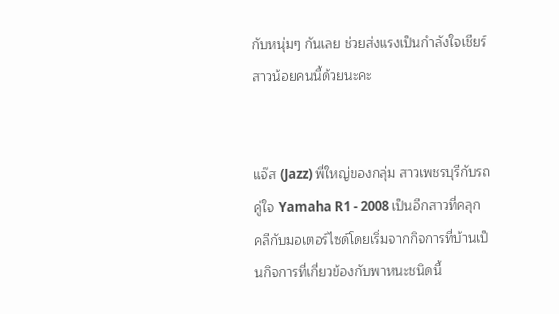กับหนุ่มๆ กันเลย ช่วยส่งแรงเป็นกำลังใจเชียร์สาวน้อยคนนี้ด้วยนะคะ


แจ๊ส (Jazz) พี่ใหญ่ของกลุ่ม สาวเพชรบุรีกับรถคู่ใจ Yamaha R1 - 2008 เป็นอีกสาวที่คลุกคลีกับมอเตอร์ไซด์โดยเริ่มจากกิจการที่บ้านเป็นกิจการที่เกี่ยวข้องกับพาหนะชนิดนี้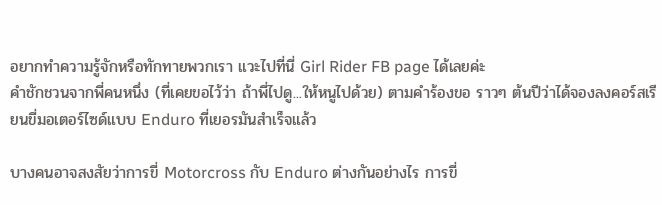อยากทำความรู้จักหรือทักทายพวกเรา แวะไปที่นี่ Girl Rider FB page ได้เลยค่ะ
คำชักชวนจากพี่คนหนึ่ง (ที่เคยขอไว้ว่า ถ้าพี่ไปดู...ให้หนูไปด้วย) ตามคำร้องขอ ราวๆ ต้นปีว่าได้จองลงคอร์สเรียนขี่มอเตอร์ไซด์แบบ Enduro ที่เยอรมันสำเร็จแล้ว

บางคนอาจสงสัยว่าการขี่ Motorcross กับ Enduro ต่างกันอย่างไร การขี่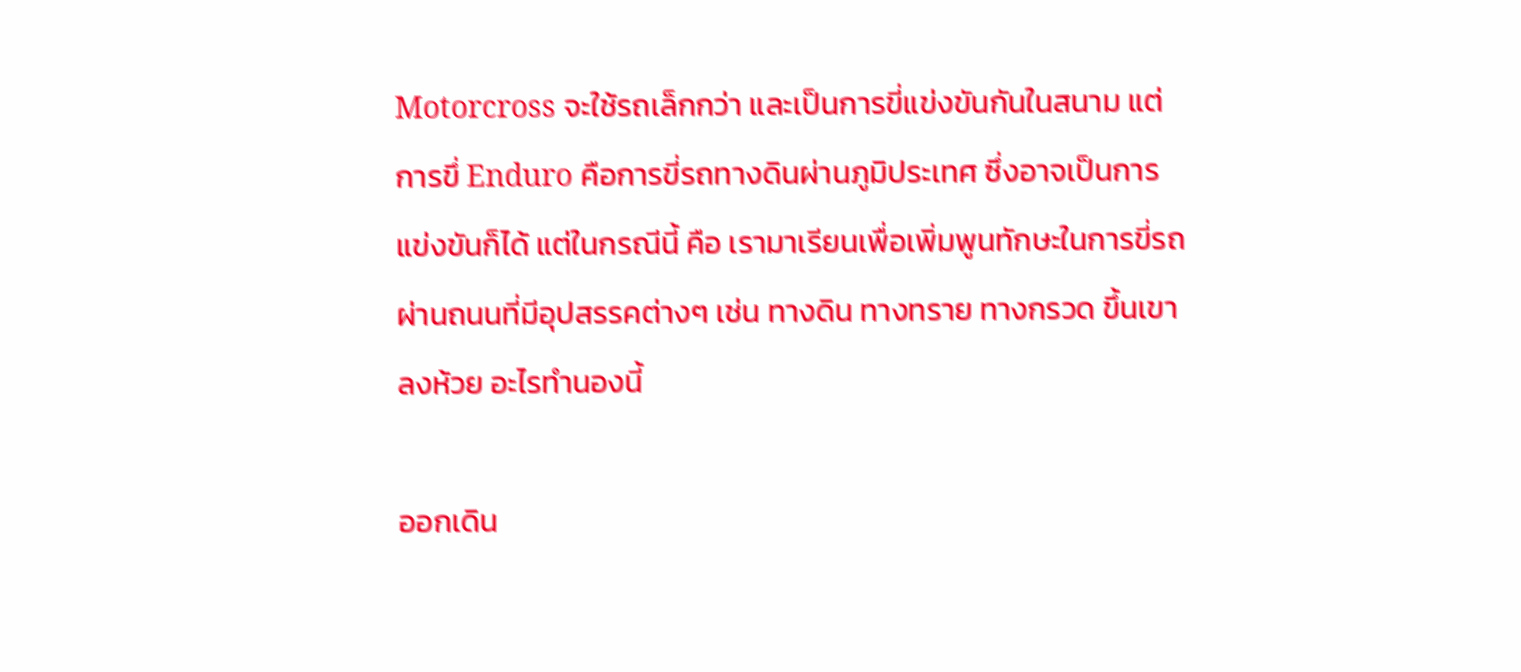Motorcross จะใช้รถเล็กกว่า และเป็นการขี่แข่งขันกันในสนาม แต่การขึ่ Enduro คือการขี่รถทางดินผ่านภูมิประเทศ ซึ่งอาจเป็นการแข่งขันก็ได้ แต่ในกรณีนี้ คือ เรามาเรียนเพื่อเพิ่มพูนทักษะในการขี่รถผ่านถนนที่มีอุปสรรคต่างๆ เช่น ทางดิน ทางทราย ทางกรวด ขึ้นเขา ลงห้วย อะไรทำนองนี้

ออกเดิน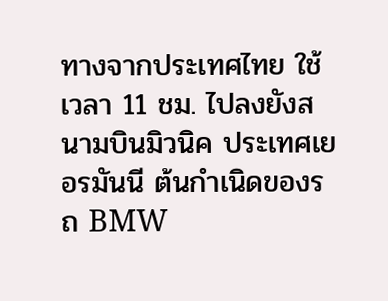ทางจากประเทศไทย ใช้เวลา 11 ชม. ไปลงยังสนามบินมิวนิค ประเทศเยอรมันนี ต้นกำเนิดของรถ BMW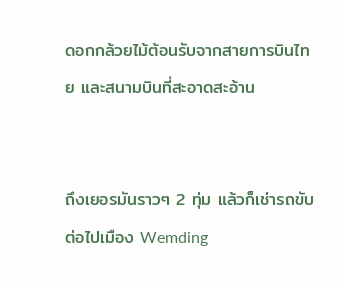ดอกกล้วยไม้ต้อนรับจากสายการบินไทย และสนามบินที่สะอาดสะอ้าน


ถึงเยอรมันราวๆ 2 ทุ่ม แล้วก็เช่ารถขับต่อไปเมือง Wemding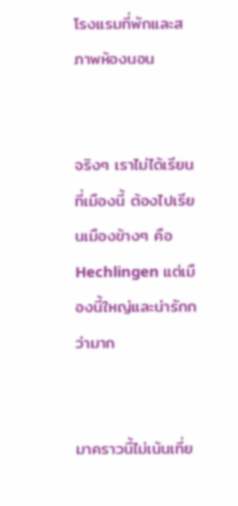โรงแรมที่พักและสภาพห้องนอน


จริงๆ เราไม่ได้เรียนที่เมืองนี้ ต้องไปเรียนเมืองข้างๆ คือ Hechlingen แต่เมืองนี้ใหญ่และน่ารักกว่ามาก


มาคราวนี้ไม่เน้นเที่ย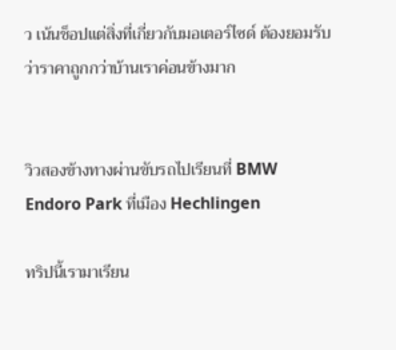ว เน้นช็อปแต่สิ่งที่เกี่ยวกับมอเตอร์ไซด์ ต้องยอมรับว่าราคาถูกกว่าบ้านเราค่อนข้างมาก


วิวสองข้างทางผ่านขับรถไปเรียนที่ BMW Endoro Park ที่เมือง Hechlingen

ทริปนี้เรามาเรียน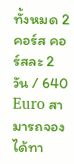ทั้งหมด 2 คอร์ส คอร์สละ 2 วัน / 640 Euro สามารถจองได้ทา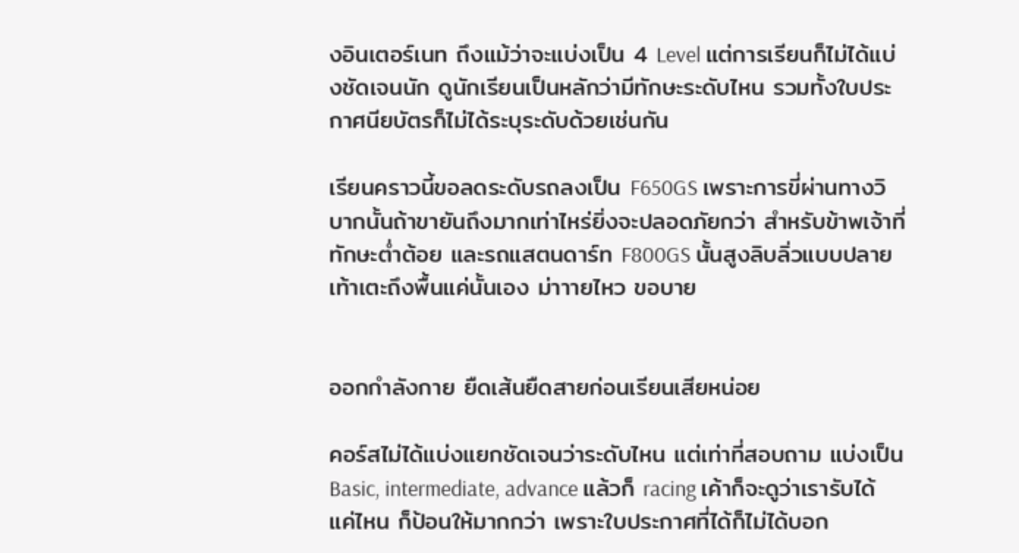งอินเตอร์เนท ถึงแม้ว่าจะแบ่งเป็น 4 Level แต่การเรียนก็ไม่ได้แบ่งชัดเจนนัก ดูนักเรียนเป็นหลักว่ามีทักษะระดับไหน รวมทั้งใบประกาศนียบัตรก็ไม่ได้ระบุระดับด้วยเช่นกัน

เรียนคราวนี้ขอลดระดับรถลงเป็น F650GS เพราะการขี่ผ่านทางวิบากนั้นถ้าขายันถึงมากเท่าไหร่ยิ่งจะปลอดภัยกว่า สำหรับข้าพเจ้าที่ทักษะต่ำต้อย และรถแสตนดาร์ท F800GS นั้นสูงลิบลิ่วแบบปลายเท้าเตะถึงพื้นแค่นั้นเอง ม่าาายไหว ขอบาย


ออกกำลังกาย ยืดเส้นยืดสายก่อนเรียนเสียหน่อย

คอร์สไม่ได้แบ่งแยกชัดเจนว่าระดับไหน แต่เท่าที่สอบถาม แบ่งเป็น Basic, intermediate, advance แล้วก็ racing เค้าก็จะดูว่าเรารับได้แค่ไหน ก็ป้อนให้มากกว่า เพราะใบประกาศที่ได้ก็ไม่ได้บอก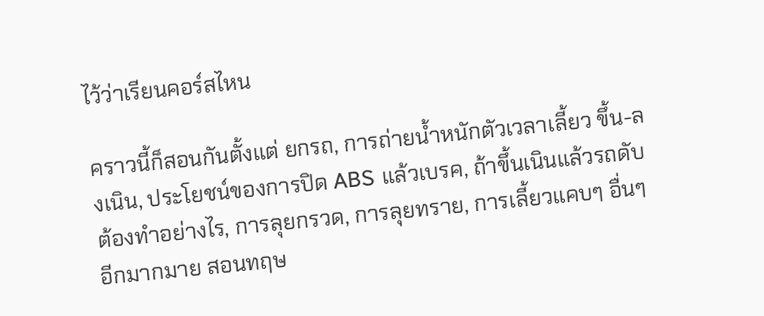ไว้ว่าเรียนคอร์สไหน

คราวนี้ก็สอนกันตั้งแต่ ยกรถ, การถ่ายน้ำหนักตัวเวลาเลี้ยว ขึ้น-ลงเนิน, ประโยชน์ของการปิด ABS แล้วเบรค, ถ้าขึ้นเนินแล้วรถดับต้องทำอย่างไร, การลุยกรวด, การลุยทราย, การเลี้ยวแคบๆ อื่นๆ อีกมากมาย สอนทฤษ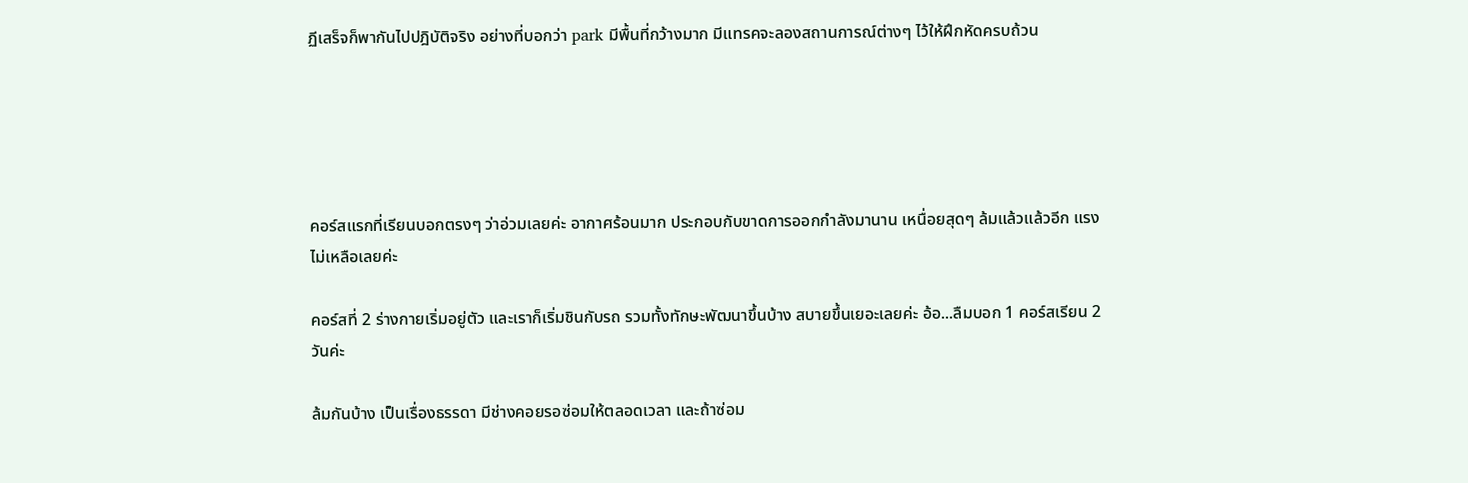ฏีเสร็จก็พากันไปปฎิบัติจริง อย่างที่บอกว่า park มีพื้นที่กว้างมาก มีแทรคจะลองสถานการณ์ต่างๆ ไว้ให้ฝึกหัดครบถ้วน





คอร์สแรกที่เรียนบอกตรงๆ ว่าอ่วมเลยค่ะ อากาศร้อนมาก ประกอบกับขาดการออกกำลังมานาน เหนื่อยสุดๆ ล้มแล้วแล้วอีก แรงไม่เหลือเลยค่ะ

คอร์สที่ 2 ร่างกายเริ่มอยู่ตัว และเราก็เริ่มชินกับรถ รวมทั้งทักษะพัฒนาขึ้นบ้าง สบายขึ้นเยอะเลยค่ะ อ้อ...ลืมบอก 1 คอร์สเรียน 2 วันค่ะ

ล้มกันบ้าง เป็นเรื่องธรรดา มีช่างคอยรอซ่อมให้ตลอดเวลา และถ้าซ่อม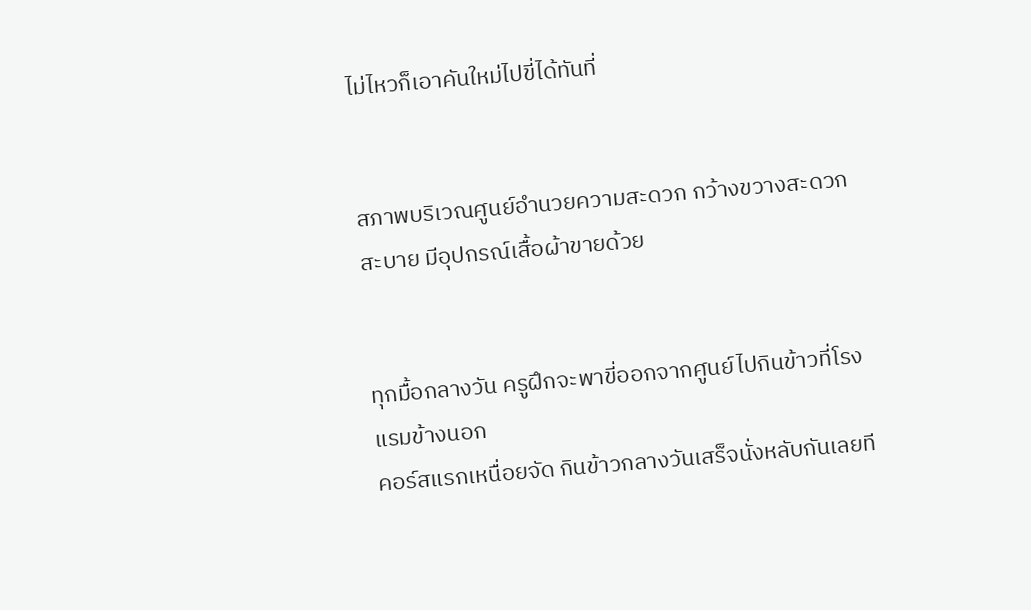ไม่ไหวก็เอาคันใหม่ไปขี่ได้ทันที่


สภาพบริเวณศูนย์อำนวยความสะดวก กว้างขวางสะดวกสะบาย มีอุปกรณ์เสื้อผ้าขายด้วย


ทุกมื้อกลางวัน ครูฝึกจะพาขี่ออกจากศูนย์ไปกินข้าวที่โรงแรมข้างนอก
คอร์สแรกเหนื่อยจัด กินข้าวกลางวันเสร็จนั่งหลับกันเลยที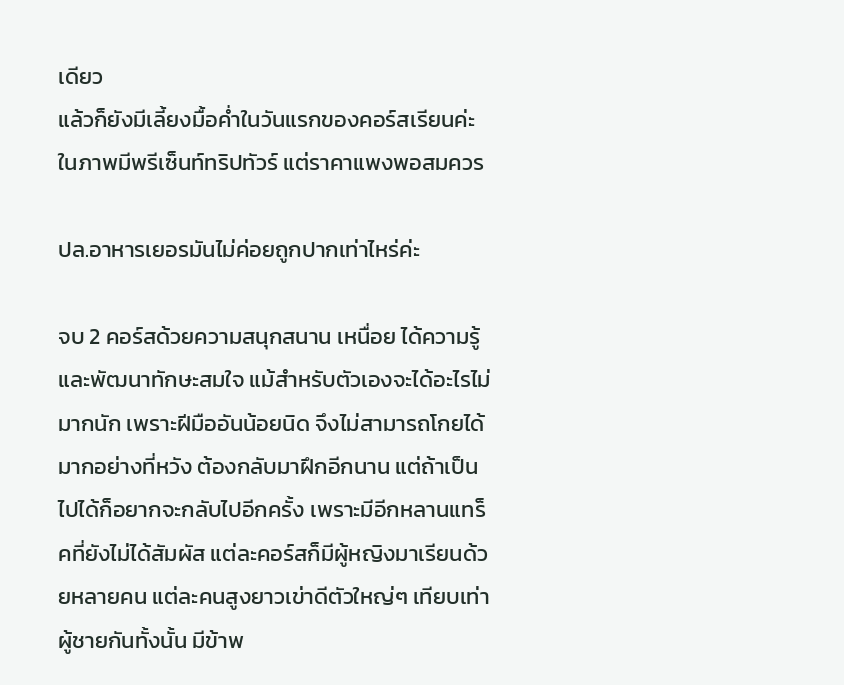เดียว
แล้วก็ยังมีเลี้ยงมื้อค่ำในวันแรกของคอร์สเรียนค่ะ ในภาพมีพรีเซ็นท์ทริปทัวร์ แต่ราคาแพงพอสมควร

ปล.อาหารเยอรมันไม่ค่อยถูกปากเท่าไหร่ค่ะ

จบ 2 คอร์สด้วยความสนุกสนาน เหนื่อย ได้ความรู้และพัฒนาทักษะสมใจ แม้สำหรับตัวเองจะได้อะไรไม่มากนัก เพราะฝีมืออันน้อยนิด จึงไม่สามารถโกยได้มากอย่างที่หวัง ต้องกลับมาฝึกอีกนาน แต่ถ้าเป็นไปได้ก็อยากจะกลับไปอีกครั้ง เพราะมีอีกหลานแทร็คที่ยังไม่ได้สัมผัส แต่ละคอร์สก็มีผู้หญิงมาเรียนด้วยหลายคน แต่ละคนสูงยาวเข่าดีตัวใหญ่ๆ เทียบเท่าผู้ชายกันทั้งนั้น มีข้าพ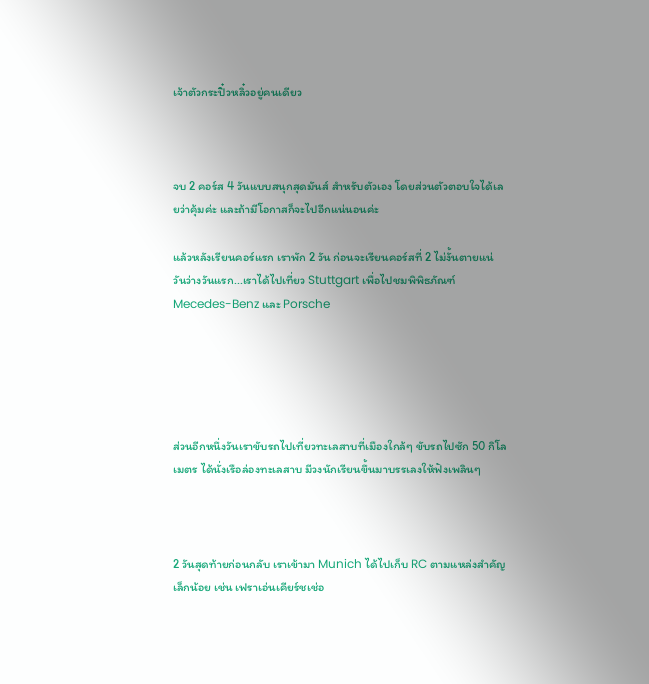เจ้าตัวกระปิ๋วหลิ๋วอยู่คนเดียว



จบ 2 คอร์ส 4 วันแบบสนุกสุดมันส์ สำหรับตัวเอง โดยส่วนตัวตอบใจได้เลยว่าคุ้มค่ะ และถ้ามีโอกาสก็จะไปอีกแน่นอนค่ะ

แล้วหลังเรียนคอร์แรก เราพัก 2 วัน ก่อนจะเรียนคอร์สที่ 2 ไม่งั้นตายแน่ วันว่างวันแรก...เราได้ไปเที่ยว Stuttgart เพื่อไปชมพิพิธภัณฑ์ Mecedes-Benz และ Porsche





ส่วนอีกหนึ่งวันเราขับรถไปเที่ยวทะเลสาบที่เมืองใกล้ๆ ขับรถไปซัก 50 กิโลเมตร ได้นั่งเรือล่องทะเลสาบ มีวงนักเรียนขึ้นมาบรรเลงให้ฟังเพลินๆ



2 วันสุดท้ายก่อนกลับ เราเข้ามา Munich ได้ไปเก็บ RC ตามแหล่งสำคัญเล็กน้อย เช่น เฟราเอ่นเคียร์ชเช่อ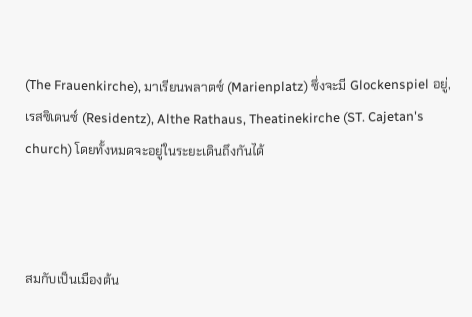(The Frauenkirche), มาเรียนพลาตซ์ (Marienplatz) ซึ่งจะมี Glockenspiel อยู่, เรสซิเดนซ์ (Residentz), Althe Rathaus, Theatinekirche (ST. Cajetan's church) โดยทั้งหมดจะอยู่ในระยะเดินถึงกันได้



สมกับเป็นเมืองต้น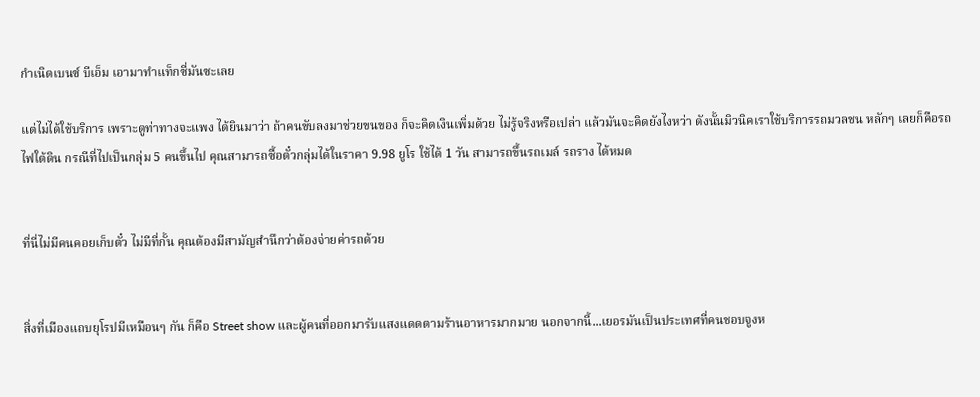กำเนิดเบนซ์ บีเอ็ม เอามาทำแท็กซี่มันซะเลย

แต่ไม่ได้ใช้บริการ เพราะดูท่าทางจะแพง ได้ยินมาว่า ถ้าคนขับลงมาช่วยขนของ ก็จะคิดเงินเพิ่มด้วย ไม่รู้จริงหรือเปล่า แล้วมันจะคิดยังไงหว่า ดังนั้นมิวนิคเราใช้บริการรถมวลชน หลักๆ เลยก็คือรถไฟใต้ดิน กรณีที่ไปเป็นกลุ่ม 5 คนขึ้นไป คุณสามารถซื้อตั๋วกลุ่มได้ในราคา 9.98 ยูโร ใช้ได้ 1 วัน สามารถขึ้นรถเมล์ รถราง ได้หมด


ที่นี่ไม่มีคนคอยเก็บตั๋ว ไม่มีที่กั้น คุณต้องมีสามัญสำนึกว่าต้องจ่ายค่ารถด้วย


สิ่งที่เมืองแถบยุโรปมีเหมือนๆ กัน ก็คือ Street show และผู้คนที่ออกมารับแสงแดดตามร้านอาหารมากมาย นอกจากนี้...เยอรมันเป็นประเทศที่คนชอบจูงห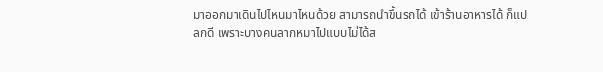มาออกมาเดินไปไหนมาไหนด้วย สามารถนำขึ้นรถได้ เข้าร้านอาหารได้ ก็แปลกดี เพราะบางคนลากหมาไปแบบไม่ได้ส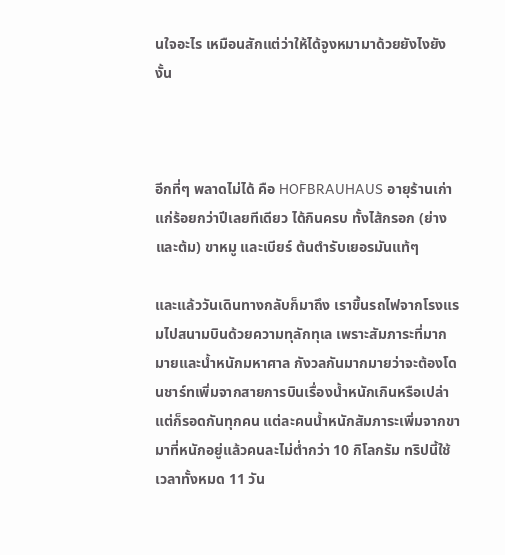นใจอะไร เหมือนสักแต่ว่าให้ได้จูงหมามาด้วยยังไงยังงั้น



อีกที่ๆ พลาดไม่ได้ คือ HOFBRAUHAUS อายุร้านเก่าแก่ร้อยกว่าปีเลยทีเดียว ได้กินครบ ทั้งไส้กรอก (ย่างและต้ม) ขาหมู และเบียร์ ต้นตำรับเยอรมันแท้ๆ

และแล้ววันเดินทางกลับก็มาถึง เราขึ้นรถไฟจากโรงแรมไปสนามบินด้วยความทุลักทุเล เพราะสัมภาระที่มากมายและน้ำหนักมหาศาล กังวลกันมากมายว่าจะต้องโดนชาร์ทเพิ่มจากสายการบินเรื่องน้ำหนักเกินหรือเปล่า แต่ก็รอดกันทุกคน แต่ละคนน้ำหนักสัมภาระเพิ่มจากขามาที่หนักอยู่แล้วคนละไม่ต่ำกว่า 10 กิโลกรัม ทริปนี้ใช้เวลาทั้งหมด 11 วัน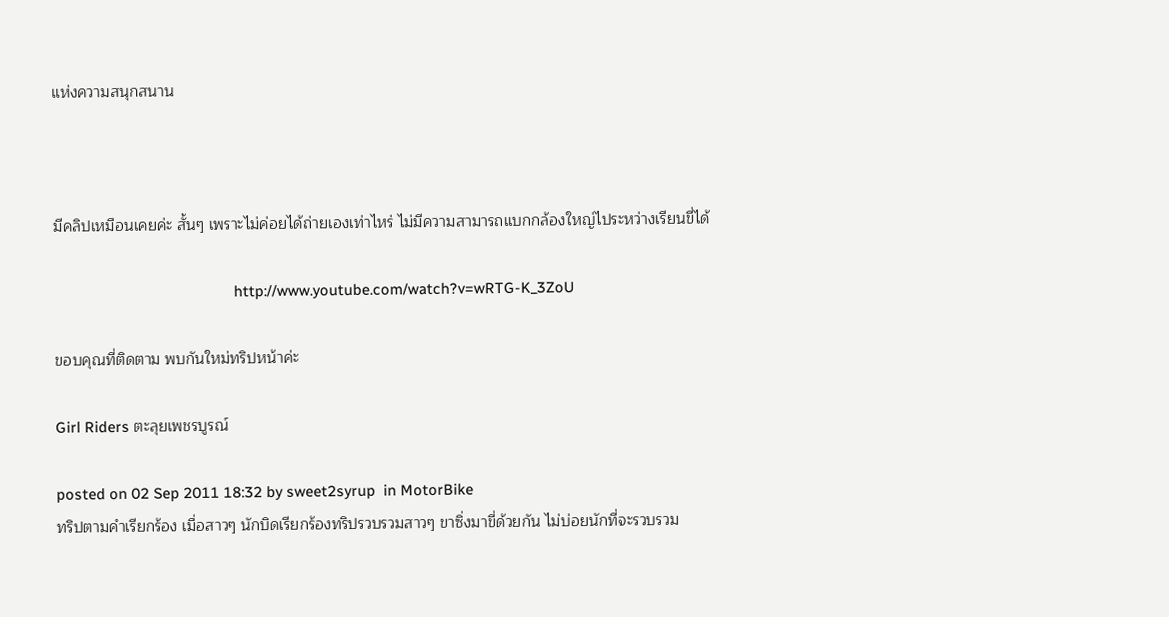แห่งความสนุกสนาน



มีคลิปเหมือนเคยค่ะ สั้นๆ เพราะไม่ค่อยได้ถ่ายเองเท่าไหร่ ไม่มีความสามารถแบกกล้องใหญ่ไประหว่างเรียนขี่ได้

                                             http://www.youtube.com/watch?v=wRTG-K_3ZoU

ขอบคุณที่ติดตาม พบกันใหม่ทริปหน้าค่ะ

Girl Riders ตะลุยเพชรบูรณ์

posted on 02 Sep 2011 18:32 by sweet2syrup  in MotorBike
ทริปตามคำเรียกร้อง เมื่อสาวๆ นักบิดเรียกร้องทริปรวบรวมสาวๆ ขาซิ่งมาขี่ด้วยกัน ไม่บ่อยนักที่จะรวบรวม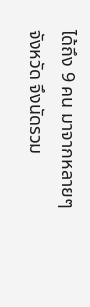ได้ถึง 9 คน มาจากหลายๆ จังหวัด จึงนัดรวม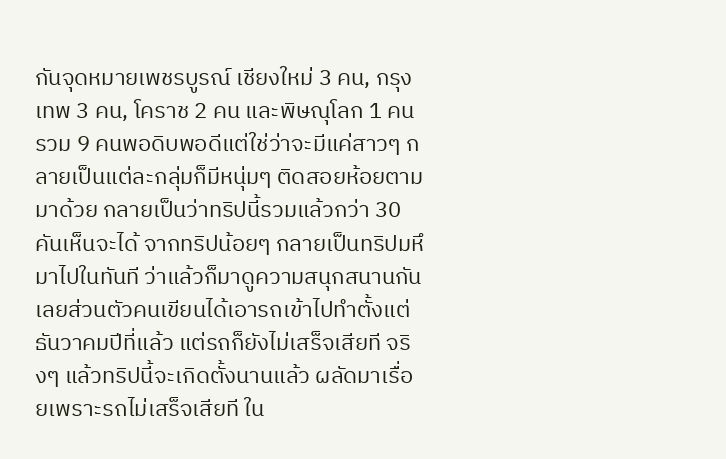กันจุดหมายเพชรบูรณ์ เชียงใหม่ 3 คน, กรุงเทพ 3 คน, โคราช 2 คน และพิษณุโลก 1 คน รวม 9 คนพอดิบพอดีแต่ใช่ว่าจะมีแค่สาวๆ กลายเป็นแต่ละกลุ่มก็มีหนุ่มๆ ติดสอยห้อยตามมาด้วย กลายเป็นว่าทริปนี้รวมแล้วกว่า 30 คันเห็นจะได้ จากทริปน้อยๆ กลายเป็นทริปมหึมาไปในทันที ว่าแล้วก็มาดูความสนุกสนานกันเลยส่วนตัวคนเขียนได้เอารถเข้าไปทำตั้งแต่ธันวาคมปีที่แล้ว แต่รถก็ยังไม่เสร็จเสียที จริงๆ แล้วทริปนี้จะเกิดตั้งนานแล้ว ผลัดมาเรื่อยเพราะรถไม่เสร็จเสียที ใน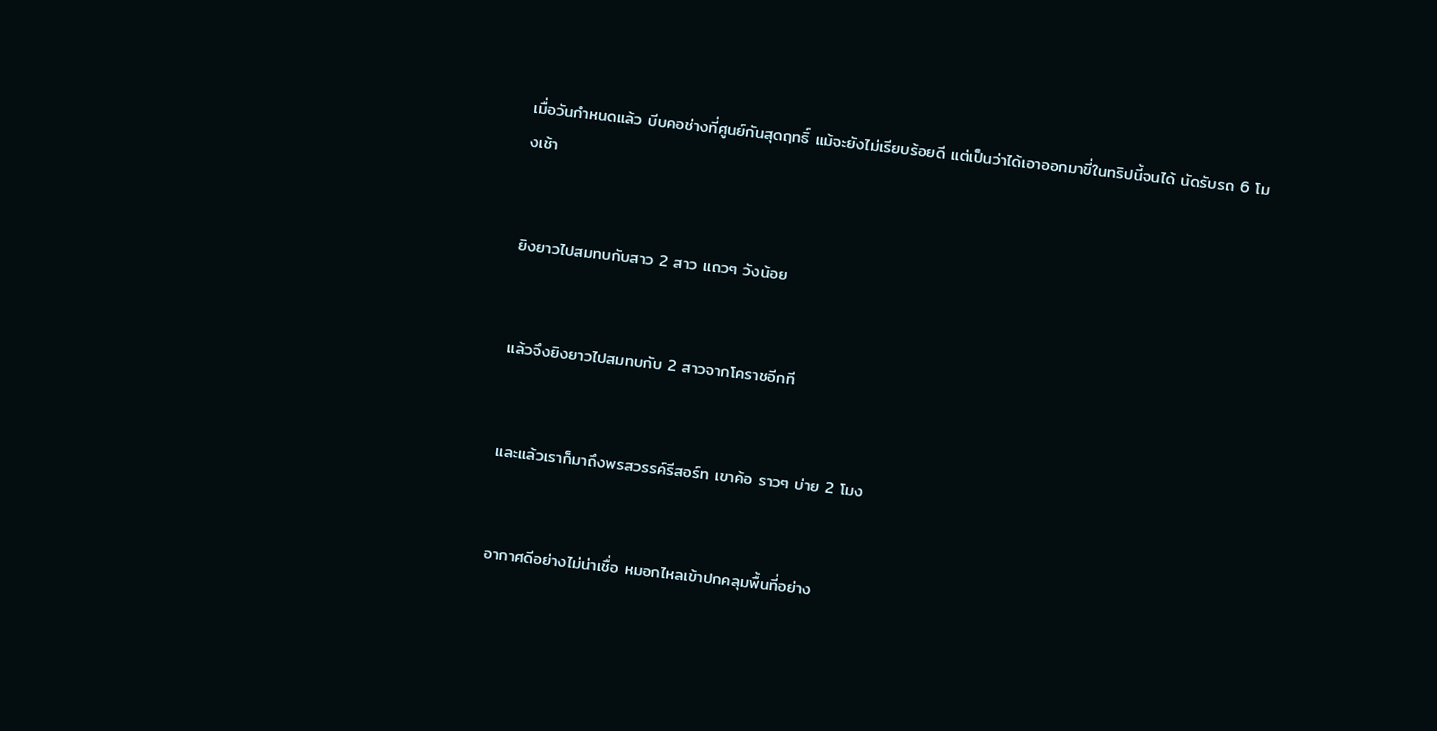เมื่อวันกำหนดแล้ว บีบคอช่างที่ศูนย์กันสุดฤทธิ์ แม้จะยังไม่เรียบร้อยดี แต่เป็นว่าได้เอาออกมาขี่ในทริปนี้จนได้ นัดรับรถ 6 โมงเช้า


ยิงยาวไปสมทบกับสาว 2 สาว แถวๆ วังน้อย


แล้วจึงยิงยาวไปสมทบกับ 2 สาวจากโคราชอีกที


และแล้วเราก็มาถึงพรสวรรค์รีสอร์ท เขาค้อ ราวๆ บ่าย 2 โมง


อากาศดีอย่างไม่น่าเชื่อ หมอกไหลเข้าปกคลุมพื้นที่อย่าง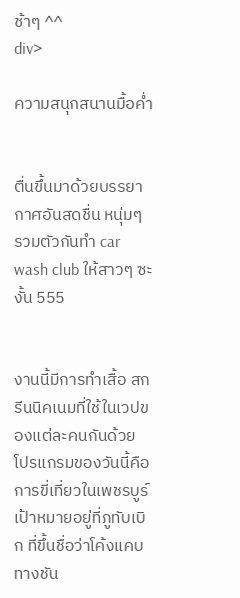ช้าๆ ^^
div>

ความสนุกสนานมื้อค่ำ


ตื่นขึ้นมาด้วยบรรยากาศอันสดชื่น หนุ่มๆ รวมตัวกันทำ car wash club ให้สาวๆ ซะงั้น 555


งานนี้มีการทำเสื้อ สกรีนนิคเนมที่ใช้ในเวปของแต่ละคนกันด้วย โปรแกรมของวันนี้คือการขี่เที่ยวในเพชรบูร์ เป้าหมายอยู่ที่ภูทับเบิก ที่ขึ้นชื่อว่าโค้งแคบทางชัน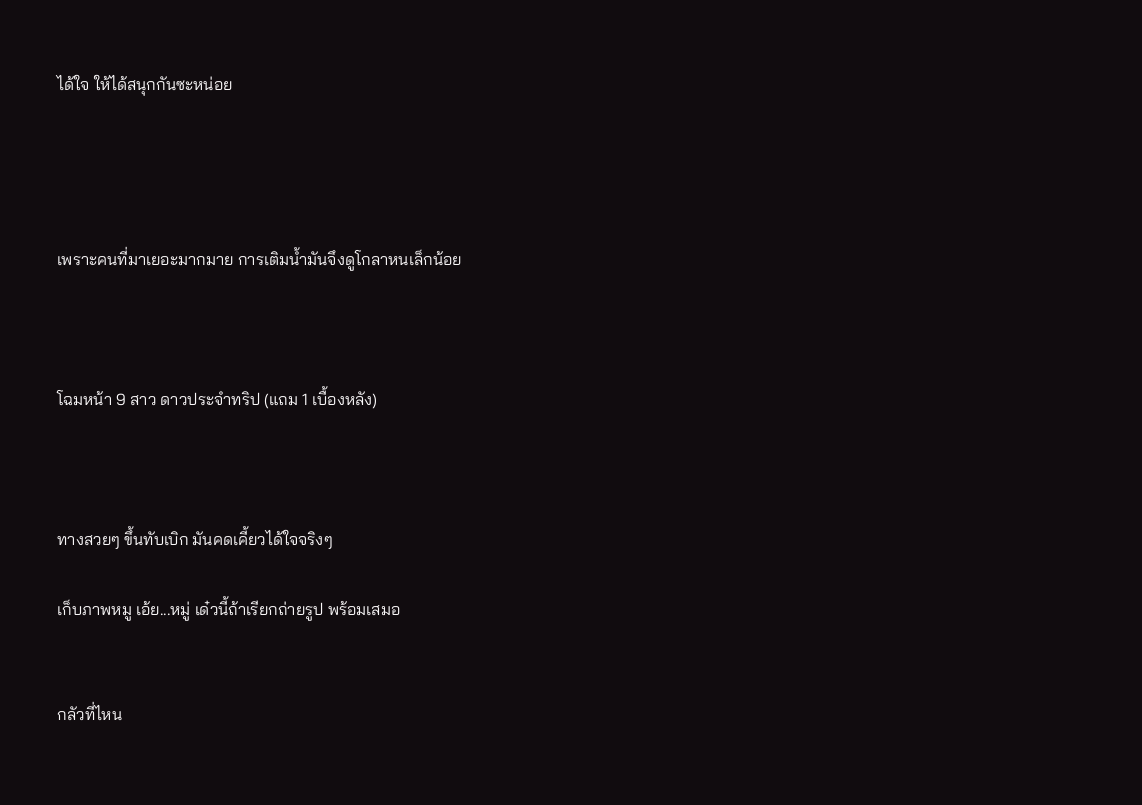ได้ใจ ให้ได้สนุกกันซะหน่อย




เพราะคนที่มาเยอะมากมาย การเติมน้ำมันจึงดูโกลาหนเล็กน้อย



โฉมหน้า 9 สาว ดาวประจำทริป (แถม 1 เบื้องหลัง)



ทางสวยๆ ขึ้นทับเบิก มันคดเคี้ยวได้ใจจริงๆ

เก็บภาพหมู เอ้ย...หมู่ เด๋วนี้ถ้าเรียกถ่ายรูป พร้อมเสมอ


กลัวที่ไหน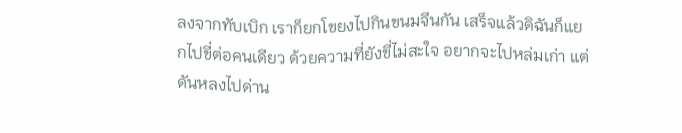ลงจากทับเบิก เราก็ยกโขยงไปกินขนมจีนกัน เสร็จแล้วดิฉันก็แยกไปขี่ต่อคนเดียว ด้วยความที่ยังขี่ไม่สะใจ อยากจะไปหล่มเก่า แต่ดันหลงไปด่าน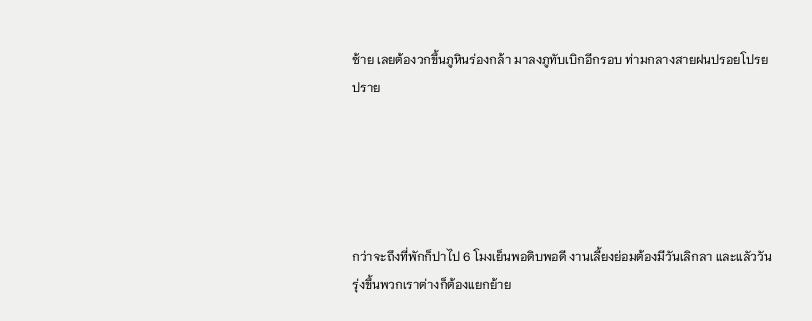ซ้าย เลยต้องวกขึ้นภูหินร่องกล้า มาลงภูทับเบิกอีกรอบ ท่ามกลางสายฝนปรอยโปรยปราย





กว่าจะถึงที่พักก็ปาไป 6 โมงเย็นพอดิบพอดี งานเลี้ยงย่อมต้องมีวันเลิกลา และแลัววันรุ่งขึ้นพวกเราต่างก็ต้องแยกย้าย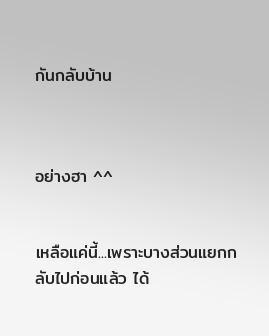กันกลับบ้าน



อย่างฮา ^^


เหลือแค่นี้...เพราะบางส่วนแยกกลับไปก่อนแล้ว ได้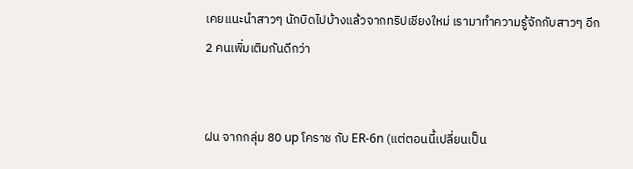เคยแนะนำสาวๆ นักบิดไปบ้างแล้วจากทริปเชียงใหม่ เรามาทำความรู้จักกับสาวๆ อีก 2 คนเพิ่มเติมกันดีกว่า


ฝน จากกลุ่ม 80 up โคราช กับ ER-6n (แต่ตอนนี้เปลี่ยนเป็น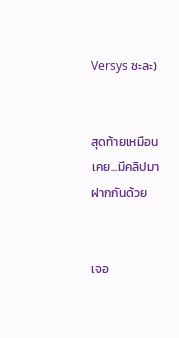Versys ซะละ)


สุดท้ายเหมือนเคย...มีคลิปมาฝากกันด้วย


เจอ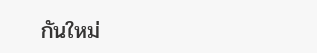กันใหม่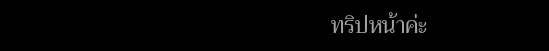ทริปหน้าค่ะ